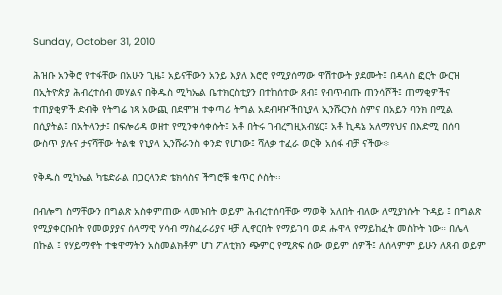Sunday, October 31, 2010

ሕዝቡ አንቅሮ የተፋቸው በአሁን ጊዜ፤ አይናቸውን አንይ እያለ እሮሮ የሚያሰማው ዋሽተውት ያደሙት፤ በዳላስ ፎርት ውርዝ በኢትዮጵያ ሕብረተሰብ መሃልና በቅዱስ ሚካኤል ቤተክርስቲያን በተከሰተው ጸብ፤ የብጥብጡ ጠንሳሾች፤ ጠማቂዎችና ተጠያቂዎች ድብቅ የትግሬ ነጻ አውጪ በደሞዝ ተቀጣሪ ትግል አደብዛዦችበኒያላ ኢንሹርንስ ስምና በአይን ባንክ በሚል በሲያትል፤ በአትላንታ፤ በፍሎሪዳ ወዘተ የሚንቀሳቀሱት፤ አቶ በትሩ ገብረግዚአብሄር፤ አቶ ኪዳኔ አለማየህና በእድሚ በሰባ ውስጥ ያሉና ታናሻቸው ትልቁ የኒያላ ኢንሹራንስ ቀንድ የሆነው፤ ሻለቃ ተፈራ ወርቅ አሰፋ ብቻ ናችው፨

የቅዱስ ሚካኤል ካቴድራል በጋርላንድ ቴክሳስና ችግሮቹ ቁጥር ሶስት፡፡

በብሎግ ስማቸውን በግልጽ አስቀምጠው ላመኑበት ወይም ሕብረተሰባቸው ማወቅ አለበት ብለው ለሚያነሱት ጉዳይ ፤ በግልጽ የሚያቀርቡበት የመወያያና ሰላማዊ ሃሳብ ማስፈራሪያና ዛቻ ሊኖርበት የማይገባ ወደ ሑዋላ የማይከፈት መስኮት ነው። በሌላ በኩል ፤ የሃይማኖት ተቁዋማትን አስመልክቶም ሆነ ፖለቲክን ጭምር የሚጽፍ ሰው ወይም ሰዎች፤ ለሰላምም ይሁን ለጸብ ወይም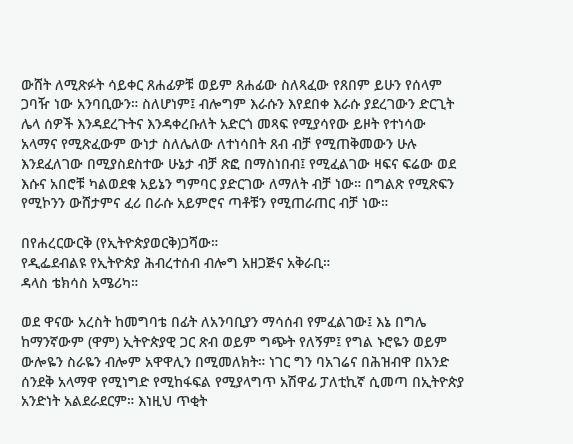ውሸት ለሚጽፉት ሳይቀር ጸሐፊዎቹ ወይም ጸሐፊው ስለጻፈው የጸበም ይሁን የሰላም ጋባዥ ነው አንባቢውን። ስለሆነም፤ ብሎግም እራሱን እየደበቀ እራሱ ያደረገውን ድርጊት ሌላ ሰዎች እንዳደረጉትና እንዳቀረቡለት አድርጎ መጻፍ የሚያሳየው ይዞት የተነሳው አላማና የሚጽፈውም ውነታ ስለሌለው ለተነሳበት ጸብ ብቻ የሚጠቅመውን ሁሉ እንደፈለገው በሚያስደስተው ሁኔታ ብቻ ጽፎ በማስነበብ፤ የሚፈልገው ዛፍና ፍሬው ወደ እሱና አበሮቹ ካልወደቁ አይኔን ግምባር ያድርገው ለማለት ብቻ ነው። በግልጽ የሚጽፍን የሚኮንን ውሸታምና ፈሪ በራሱ አይምሮና ጣቶቹን የሚጠራጠር ብቻ ነው።

በየሐረርውርቅ (የኢትዮጵያወርቅ)ጋሻው።
የዲፌደብልዩ የኢትዮጵያ ሕብረተሰብ ብሎግ አዘጋጅና አቅራቢ።
ዳላስ ቴክሳስ አሜሪካ።

ወደ ዋናው አረስት ከመግባቴ በፊት ለአንባቢያን ማሳሰብ የምፈልገው፤ እኔ በግሌ ከማንኛውም (ዋም) ኢትዮጵያዊ ጋር ጽብ ወይም ግጭት የለኝም፤ የግል ኑሮዬን ወይም ውሎዬን ስራዬን ብሎም አዋዋሊን በሚመለክት። ነገር ግን ባአገሬና በሕዝብዋ በአንድ ሰንደቅ አላማዋ የሚነግድ የሚከፋፍል የሚያላግጥ አሽዋፊ ፓለቲኪኛ ሲመጣ በኢትዮጵያ አንድነት አልደራደርም። እነዚህ ጥቂት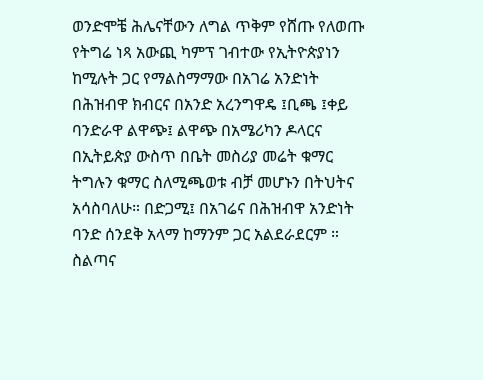ወንድሞቼ ሕሌናቸውን ለግል ጥቅም የሸጡ የለወጡ የትግሬ ነጻ አውጪ ካምፕ ገብተው የኢትዮጵያነን ከሚሉት ጋር የማልስማማው በአገሬ አንድነት በሕዝብዋ ክብርና በአንድ አረንግዋዴ ፤ቢጫ ፤ቀይ ባንድራዋ ልዋጭ፤ ልዋጭ በአሜሪካን ዶላርና በኢትይጵያ ውስጥ በቤት መስሪያ መሬት ቁማር ትግሉን ቁማር ስለሚጫወቱ ብቻ መሆኑን በትህትና አሳስባለሁ። በድጋሚ፤ በአገሬና በሕዝብዋ አንድነት ባንድ ሰንደቅ አላማ ከማንም ጋር አልደራደርም ። ስልጣና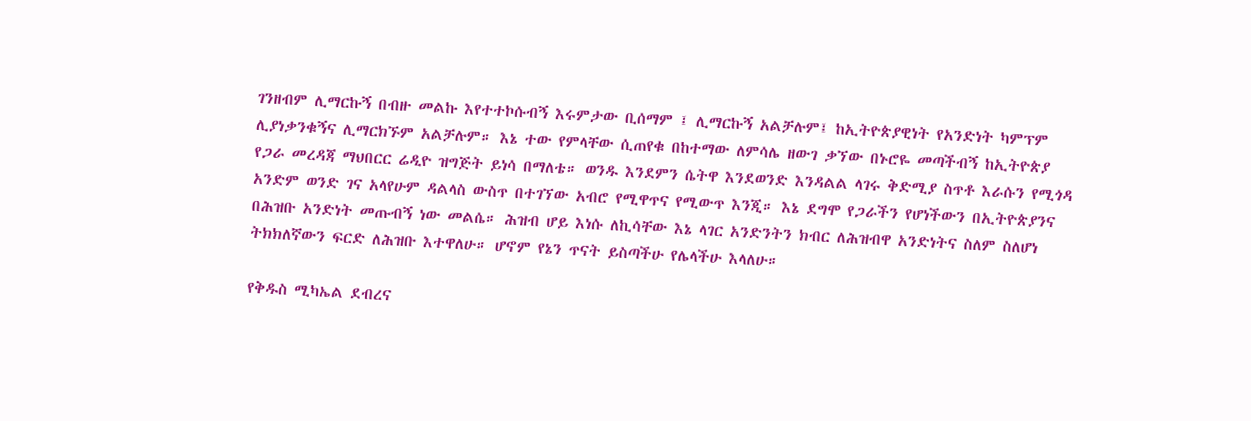ገንዘብም ሊማርኩኝ በብዙ መልኩ እየተተኮሱብኝ እሩምታው ቢሰማም ፤ ሊማርኩኝ አልቻሉም፤ ከኢትዮጵያዊነት የአንድነት ካምፕም ሊያነቃንቁኝና ሊማርክኙም አልቻሉም። እኔ ተው የምላቸው ሲጠየቁ በከተማው ለምሳሌ ዘውገ ቃኘው በኑሮዬ መጣችብኝ ከኢትዮጵያ የጋራ መረዳጃ ማህበርር ሬዲዮ ዝግጅት ይነሳ በማለቴ። ወንዱ እንደምን ሴትዋ እንደወንድ እንዳልል ላገሩ ቅድሚያ ስጥቶ እራሱን የሚጎዳ አንድም ወንድ ገና አላየሁም ዳልላስ ውስጥ በተገኘው አብሮ የሚዋጥና የሚውጥ እንጂ። እኔ ደግሞ የጋራችን የሆነችውን በኢትዮጵያንና በሕዝቡ አንድነት መጡብኝ ነው መልሴ። ሕዝብ ሆይ እነሱ ለኪሳቸው እኔ ላገር አንድንትን ክብር ለሕዝብዋ አንድነትና ስለም ስለሆነ ትክክለኛውን ፍርድ ለሕዝቡ እተዋለሁ። ሆኖም የኔን ጥናት ይስጣችሁ የሌላችሁ እላለሁ።

የቅዱስ ሚካኤል ደብረና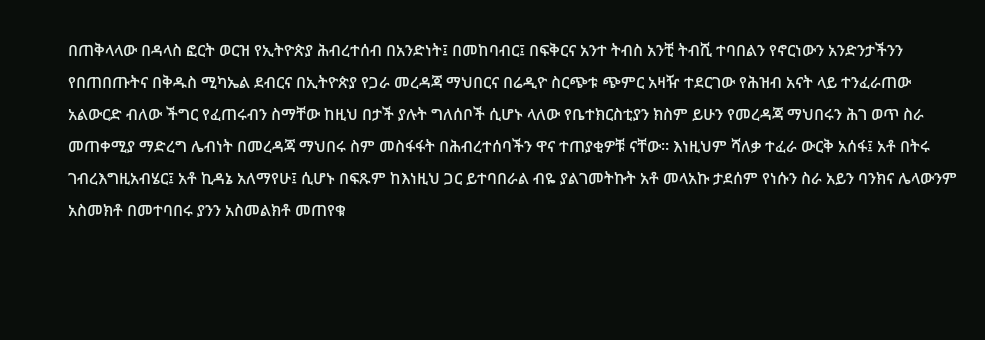በጠቅላላው በዳላስ ፎርት ወርዝ የኢትዮጵያ ሕብረተሰብ በአንድነት፤ በመከባብር፤ በፍቅርና አንተ ትብስ አንቺ ትብሺ ተባበልን የኖርነውን አንድንታችንን የበጠበጡትና በቅዱስ ሚካኤል ደብርና በኢትዮጵያ የጋራ መረዳጃ ማህበርና በሬዲዮ ስርጭቱ ጭምር አዛዥ ተደርገው የሕዝብ አናት ላይ ተንፈራጠው አልውርድ ብለው ችግር የፈጠሩብን ስማቸው ከዚህ በታች ያሉት ግለሰቦች ሲሆኑ ላለው የቤተክርስቲያን ክስም ይሁን የመረዳጃ ማህበሩን ሕገ ወጥ ስራ መጠቀሚያ ማድረግ ሌብነት በመረዳጃ ማህበሩ ስም መስፋፋት በሕብረተሰባችን ዋና ተጠያቂዎቹ ናቸው። እነዚህም ሻለቃ ተፈራ ውርቅ አሰፋ፤ አቶ በትሩ ገብረእግዚአብሄር፤ አቶ ኪዳኔ አለማየሁ፤ ሲሆኑ በፍጹም ከእነዚህ ጋር ይተባበራል ብዬ ያልገመትኩት አቶ መላአኩ ታደሰም የነሱን ስራ አይን ባንክና ሌላውንም አስመክቶ በመተባበሩ ያንን አስመልክቶ መጠየቁ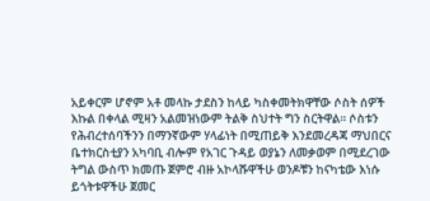አይቀርም ሆኖም አቶ መላኩ ታደስን ከላይ ካስቀመትክዋቸው ሶስት ሰዎች እኩል በቀላል ሚዛን አልመዝነውም ትልቅ ስህተት ግን ስርትዋል። ሶስቱን የሕብረተሰባችንን በማንኛውም ሃላፊነት በሚጠይቅ እንደመረዳጃ ማህበርና ቤተክርስቲያን አካባቢ ብሎም የአገር ጉዳይ ወያኔን ለመቃወም በሚደረገው ትግል ውስጥ ክመጡ ጀምሮ ብዙ አኮላሹዋችሁ ወንዶቹን ከናካቴው እነሱ ይጎትቱዋችሁ ጀመር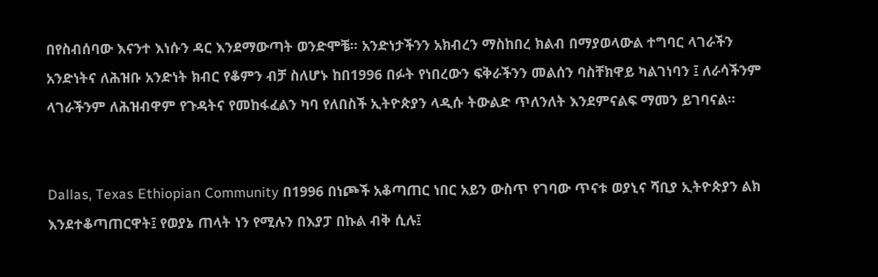በየስብሰባው እናንተ እነሱን ዳር እንደማውጣት ወንድሞቼ። አንድነታችንን አክብረን ማስከበረ ክልብ በማያወላውል ተግባር ላገራችን አንድነትና ለሕዝቡ አንድነት ክብር የቆምን ብቻ ስለሆኑ ከበ1996 በፉት የነበረውን ፍቅራችንን መልሰን ባስቸክዋይ ካልገነባን ፤ ለራሳችንም ላገራችንም ለሕዝብዋም የጉዳትና የመከፋፈልን ካባ የለበስች ኢትዮጵያን ላዲሱ ትውልድ ጥለንለት እንደምናልፍ ማመን ይገባናል።


Dallas, Texas Ethiopian Community በ1996 በነጮች አቆጣጠር ነበር አይን ውስጥ የገባው ጥናቱ ወያኒና ሻቢያ ኢትዮጵያን ልክ እንደተቆጣጠርዋት፤ የወያኔ ጠላት ነን የሚሉን በእያፓ በኩል ብቅ ሲሉ፤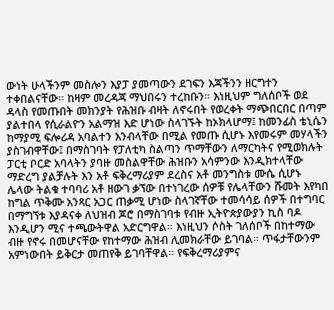ውነት ሁላችንም መስሎን እያፓ ያመጣውን ደገፍን እጃችንን ዘርግተን ተቀበልናቸው። ከዛም መረዳጃ ማህበሩን ተረከቡን። እነዚህም ግለሰቦች ወደ ዳላስ የመጡበት መክንያት የሕዝቡ ብዛት ለኖሩበት የወረቀት ማጭበርበር በጣም ያልተበላ የሲራልዮን አልማዝ እድ ሆነው ስላገኙት ከኦክላሆማ፤ ከመንፊስ ቴኒሴን ከማያሚ ፍሎሪዳ አባልተን እንብላቸው በሚል የመጡ ሲሆኑ እየመሩም መሃላችን ያስገብዋቸው፤ በማስገባት የፓለቲካ ስልጣን ጥማቸውን ለማርካትና የሚወክሉት ፓርቲ ቦርድ አባላትን ያባዙ መስልዋቸው ሕዝቡን አሳምንው እንዲክተላቸው ማድረግ ያልቻሉት እን አቶ ፍቅረማሪያም ደረስና አቶ መንግስቱ ሙሴ ሲሆኑ ሌላው ትልቁ ተባባሪ አቶ ዘውገ ቃኘው በተነገረው ሰዎቹ የሌላቸውን ሹመት እየካበ ከግል ጥቅሙ አንጻር አጋር ጠቃሚ ሆነው ስላገኛቸው ተመሳሳይ ሰዎች በተግባር በማግኘቱ እያዳናቀ ለህዝብ ጆሮ በማስገባቱ የብዙ ኢትዮጵያውያን ኪስ ባዶ እንዲሆን ሚና ተጫውትዋል አድርግዋል። እነዚህን ሶስት ገለሰቦች በከተማው ብዙ የኖሩ በመሆናቸው የከተማው ሕዝብ ሊመክራቸው ይገባል። ጥፋታቸውንም አምነውበት ይቅርታ መጠየቅ ይገባቸዋል። የፍቅረማሪያምና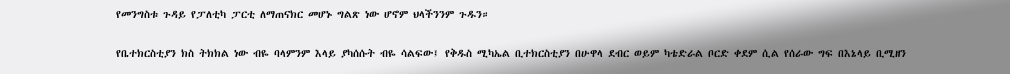የመንግስቱ ጉዳይ የፓለቲካ ፓርቲ ለማጠናክር መሆኑ ግልጽ ነው ሆኖም ህላችንንም ጉዱን።

የቤተክርስቲያን ክስ ትክክል ነው ብዬ ባላምንም እላይ ያካሰሱት ብዬ ሳልፍው፤ የቅዱስ ሚካኤል ቢተክርስቲያን በሁዋላ ደብር ወይም ካቴድራል ቦርድ ቀደም ሲል የሰራው ግፍ በእኔላይ ቢሚዘን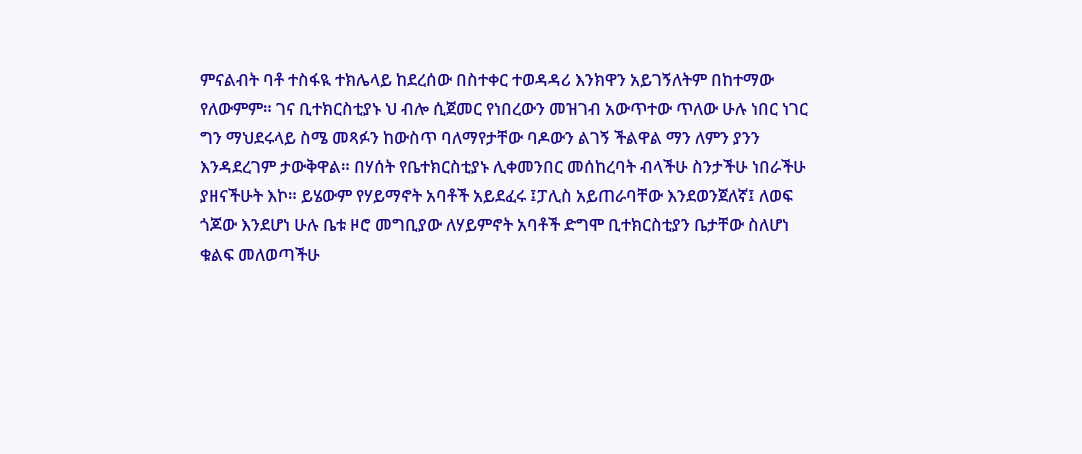ምናልብት ባቶ ተስፋዪ ተክሌላይ ከደረሰው በስተቀር ተወዳዳሪ እንክዋን አይገኝለትም በከተማው የለውምም። ገና ቢተክርስቲያኑ ህ ብሎ ሲጀመር የነበረውን መዝገብ አውጥተው ጥለው ሁሉ ነበር ነገር ግን ማህደሩላይ ስሜ መጻፉን ከውስጥ ባለማየታቸው ባዶውን ልገኝ ችልዋል ማን ለምን ያንን እንዳደረገም ታውቅዋል። በሃሰት የቤተክርስቲያኑ ሊቀመንበር መሰከረባት ብላችሁ ስንታችሁ ነበራችሁ ያዘናችሁት እኮ። ይሄውም የሃይማኖት አባቶች አይደፈሩ ፤ፓሊስ አይጠራባቸው እንደወንጀለኛ፤ ለወፍ ጎጆው እንደሆነ ሁሉ ቤቱ ዞሮ መግቢያው ለሃይምኖት አባቶች ድግሞ ቢተክርስቲያን ቤታቸው ስለሆነ ቁልፍ መለወጣችሁ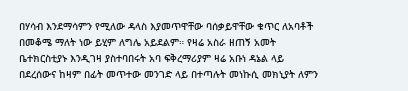በሃሳብ እንደማሳምን የሚለው ዳላስ እያመጥዋቸው ባሰቃይዋቸው ቁጥር ለአባቶች በመቆሜ ማለት ነው ይሂም ለግሌ አይደልም። የዛሬ አስራ ዘጠኝ አመት ቤተክርስቲያኑ እንዲገዛ ያስተባበሩት አባ ፍቅረማሪያም ዛሬ አቡነ ዳኔል ላይ በደረሰውና ከዛም በፊት መጥተው መንገድ ላይ በተጣሉት መነኩሲ መክኒያት ለምን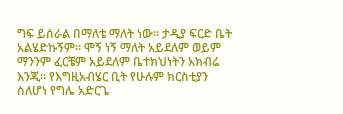ግፍ ይሰራል በማለቴ ማለት ነው። ታዲያ ፍርድ ቤት አልሄድኩኝም። ሞኝ ነኝ ማለት አይደለም ወይም ማንንም ፈርቼም አይደለም ቤተክህነትን አክብሬ እንጂ። የእግዚአብሄር ቢት የሁሉም ክርስቲያን ስለሆነ የግሌ አድርጌ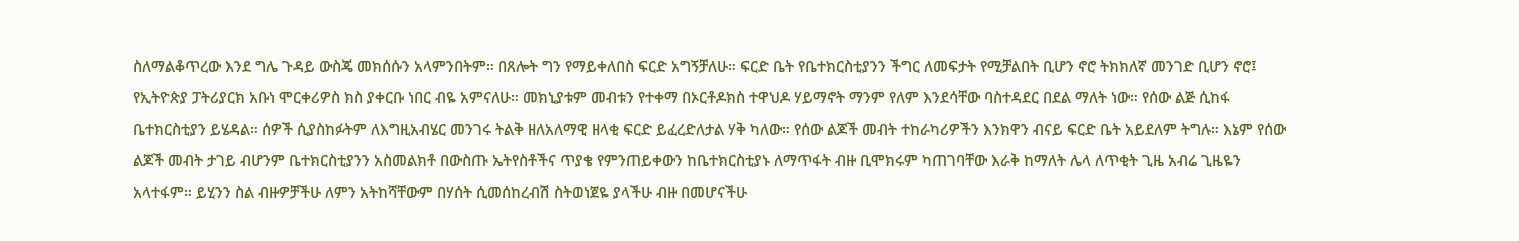ስለማልቆጥረው እንደ ግሌ ጉዳይ ውስጄ መክሰሱን አላምንበትም። በጸሎት ግን የማይቀለበስ ፍርድ አግኝቻለሁ። ፍርድ ቤት የቤተክርስቲያንን ችግር ለመፍታት የሚቻልበት ቢሆን ኖሮ ትክክለኛ መንገድ ቢሆን ኖሮ፤ የኢትዮጵያ ፓትሪያርክ አቡነ ሞርቀሪዎስ ክስ ያቀርቡ ነበር ብዬ አምናለሁ። መክኒያቱም መብቱን የተቀማ በኦርቶዶክስ ተዋህዶ ሃይማኖት ማንም የለም እንደሳቸው ባስተዳደር በደል ማለት ነው። የሰው ልጅ ሲከፋ ቤተክርስቲያን ይሄዳል። ሰዎች ሲያስከፉትም ለእግዚአብሄር መንገሩ ትልቅ ዘለአለማዊ ዘላቂ ፍርድ ይፈረድለታል ሃቅ ካለው። የሰው ልጆች መብት ተከራካሪዎችን እንክዋን ብናይ ፍርድ ቤት አይደለም ትግሉ። እኔም የሰው ልጆች መብት ታገይ ብሆንም ቤተክርስቲያንን አስመልክቶ በውስጡ ኤትየስቶችና ጥያቄ የምንጠይቀውን ከቤተክርስቲያኑ ለማጥፋት ብዙ ቢሞክሩም ካጠገባቸው እራቅ ከማለት ሌላ ለጥቂት ጊዜ አብሬ ጊዜዬን አላተፋም። ይሂንን ስል ብዙዎቻችሁ ለምን አትከሻቸውም በሃሰት ሲመሰከረብሽ ስትወነጀዬ ያላችሁ ብዙ በመሆናችሁ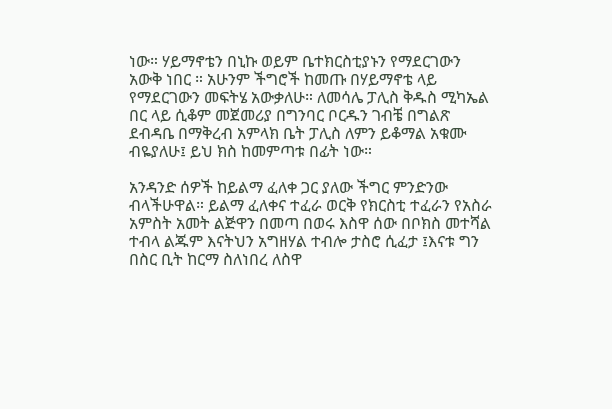ነው። ሃይማኖቴን በኒኩ ወይም ቤተክርስቲያኑን የማደርገውን አውቅ ነበር ። አሁንም ችግሮች ከመጡ በሃይማኖቴ ላይ የማደርገውን መፍትሄ አውቃለሁ። ለመሳሌ ፓሊስ ቅዱስ ሚካኤል በር ላይ ሲቆም መጀመሪያ በግንባር ቦርዱን ገብቼ በግልጽ ደብዳቤ በማቅረብ አምላክ ቤት ፓሊስ ለምን ይቆማል አቁሙ ብዬያለሁ፤ ይህ ክስ ከመምጣቱ በፊት ነው።

አንዳንድ ሰዎች ከይልማ ፈለቀ ጋር ያለው ችግር ምንድንው ብላችሁዋል። ይልማ ፈለቀና ተፈራ ወርቅ የክርስቲ ተፈራን የአስራ አምስት አመት ልጅዋን በመጣ በወሩ እስዋ ሰው በቦክስ መተሻል ተብላ ልጁም እናትህን አግዘሃል ተብሎ ታስሮ ሲፈታ ፤እናቱ ግን በስር ቢት ከርማ ስለነበረ ለስዋ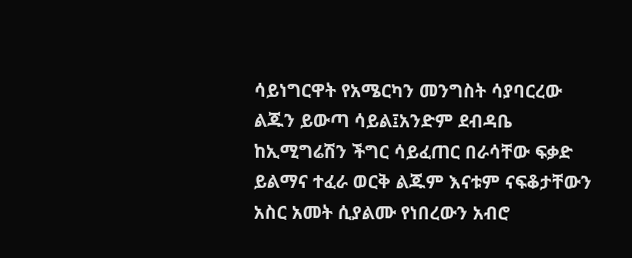ሳይነግርዋት የአሜርካን መንግስት ሳያባርረው ልጁን ይውጣ ሳይል፤አንድም ደብዳቤ ከኢሚግሬሽን ችግር ሳይፈጠር በራሳቸው ፍቃድ ይልማና ተፈራ ወርቅ ልጁም እናቱም ናፍቆታቸውን አስር አመት ሲያልሙ የነበረውን አብሮ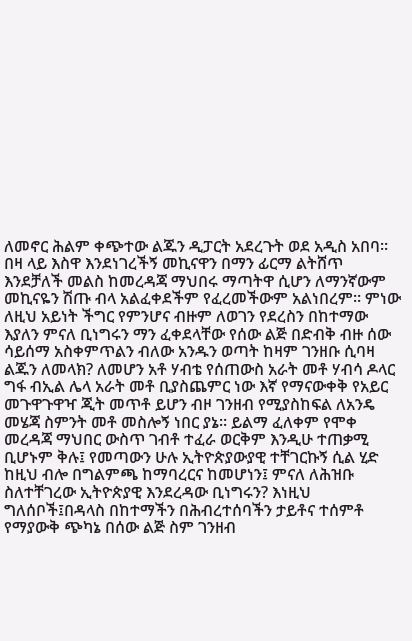ለመኖር ሕልም ቀጭተው ልጁን ዲፓርት አደረጉት ወደ አዲስ አበባ። በዛ ላይ እስዋ እንደነገረችኝ መኪናዋን በማን ፊርማ ልትሸጥ እንደቻለች መልስ ከመረዳጃ ማህበሩ ማጣትዋ ሲሆን ለማንኛውም መኪናዬን ሽጡ ብላ አልፈቀደችም የፈረመችውም አልነበረም። ምነው ለዚህ አይነት ችግር የምንሆና ብዙም ለወገን የደረስን በከተማው እያለን ምናለ ቢነግሩን ማን ፈቀደላቸው የሰው ልጅ በድብቅ ብዙ ሰው ሳይሰማ አስቀምጥልን ብለው አንዱን ወጣት ከዛም ገንዘቡ ሲባዛ ልጁን ለመላክ? ለመሆን አቶ ሃብቴ የሰጠውስ አራት መቶ ሃብሳ ዶላር ግፋ ብኢል ሌላ አራት መቶ ቢያስጨምር ነው እኛ የማናውቀቅ የአይር መጉዋጉዋዣ ጂት መጥቶ ይሆን ብዞ ገንዘብ የሚያስከፍል ለአንዴ መሄጃ ስምንት መቶ መስሎኝ ነበር ያኔ። ይልማ ፈለቀም የሞቀ መረዳጃ ማህበር ውስጥ ገብቶ ተፈራ ወርቅም እንዲሁ ተጠቃሚ ቢሆኑም ቅሉ፤ የመጣውን ሁሉ ኢትዮጵያውያዊ ተቸገርኩኝ ሲል ሂድ ከዚህ ብሎ በግልምጫ ከማባረርና ከመሆነን፤ ምናለ ለሕዝቡ ስለተቸገረው ኢትዮጵያዊ እንደረዳው ቢነግሩን? እነዚህ ግለሰቦች፤በዳላስ በከተማችን በሕብረተሰባችን ታይቶና ተሰምቶ የማያውቅ ጭካኔ በሰው ልጅ ስም ገንዘብ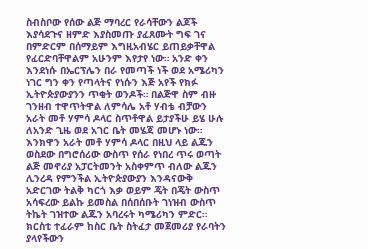ስብስቦው የሰው ልጅ ማባረር የራሳቸውን ልጆች እያሳደጉና ዘምድ እያስመጡ ያፈጸሙት ግፍ ገና በምድርም በሰማይም እግዚአብሄር ይጠይቃቸዋል የፈርድባቸዋልም አሁንም እየታየ ነው። አንድ ቀን እንደነሱ በኤርፕሌን በራ የመጣች ነች ወደ አሜሪካን ነገር ግን ቀን የጣላትና የነሱን እጅ አየች የክፉ ኢትዮጵያውያንን ጥቂት ወንዶች። በልጅዋ ስም ብዙ ገንዘብ ተዋጥትዋል ለምሳሌ አቶ ሃብቴ ብቻውን አራት መቶ ሃምሳ ዶላር ስጥቶዋል ይታያችሁ ይሄ ሁሉ ለአንድ ጊዜ ወደ አገር ቤት መሄጃ መሆኑ ነው። እንክዋን አራት መቶ ሃምሳ ዶላር በዚህ ላይ ልጁን ወስደው በግሮሰሪው ውስጥ የሰራ የነበረ ጥሩ ወጣት ልጅ መኖሪያ አፓርትመንት አስቀምጥ ብለው ልጁን ሊንረዳ የምንችል ኢትዮጵያውያን እንዳናውቅ አድርገው ትልቅ ካርጎ እቃ ወይም ጄት በጄት ውስጥ አሳፍረው ይልኩ ይመስል በሰበሰቡት ገነዝብ ውስጥ ትኬት ገዝተው ልጁን አባረሩት ካሜሪካን ምድር። ክርስቲ ተፈራም ከስር ቤት ስትፈታ መጀመሪያ የራባትን ያላየችውን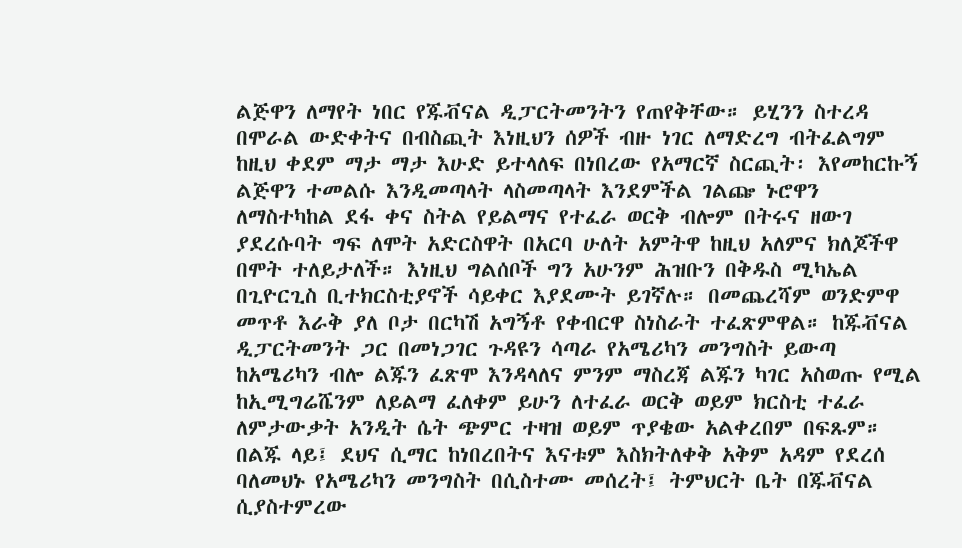ልጅዋን ለማየት ነበር የጁቭናል ዲፓርትመንትን የጠየቅቸው። ይሂንን ስተረዳ በሞራል ውድቀትና በብስጪት እነዚህን ሰዎች ብዙ ነገር ለማድረግ ብትፈልግም ከዚህ ቀደም ማታ ማታ እሁድ ይተላለፍ በነበረው የአማርኛ ስርጪት፡ እየመከርኩኝ ልጅዋን ተመልሱ እንዲመጣላት ላስመጣላት እንደምችል ገልጬ ኑሮዋን ለማስተካከል ደፋ ቀና ስትል የይልማና የተፈራ ወርቅ ብሎም በትሩና ዘውገ ያደረሱባት ግፍ ለሞት አድርስዋት በአርባ ሁለት አምትዋ ከዚህ አለምና ክለጆችዋ በሞት ተለይታለች። እነዚህ ግልሰቦች ግን አሁንም ሕዝቡን በቅዱስ ሚካኤል በጊዮርጊስ ቢተክርስቲያኖች ሳይቀር እያደሙት ይገኛሉ። በመጨረሻም ወንድምዋ መጥቶ እራቅ ያለ ቦታ በርካሽ አግኝቶ የቀብርዋ ስነስራት ተፈጽምዋል። ከጁቭናል ዲፓርትመንት ጋር በመነጋገር ጉዳዩን ሳጣራ የአሜሪካን መንግስት ይውጣ ከአሜሪካን ብሎ ልጁን ፈጽሞ እንዳላለና ምንም ማስረጃ ልጁን ካገር አስወጡ የሚል ከኢሚግሬሼንም ለይልማ ፈለቀም ይሁን ለተፈራ ወርቅ ወይም ክርስቲ ተፈራ ለምታውቃት አንዲት ሴት ጭምር ተዛዝ ወይም ጥያቄው አልቀረበም በፍጹም። በልጁ ላይ፤ ደህና ሲማር ከነበረበትና እናቱም እስክትለቀቅ አቅም አዳም የደረሰ ባለመህኑ የአሜሪካን መንግስት በሲስተሙ መሰረት፤ ትምህርት ቤት በጁቭናል ሲያስተምረው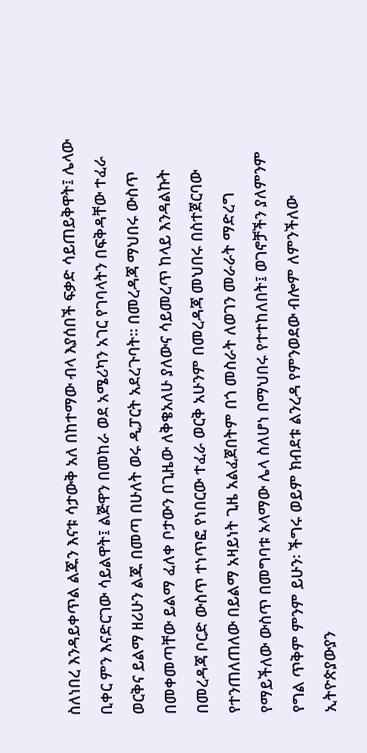ስለነበረ እንዳይቀጥል ልጁን እናቱ ሳታውቅ አለ በከተማው ብላ እያሰበች ፍቃድ ሳይጠይቅዋት፤ ሌላው ቢቀር ምን እናድርገው ሳይልዋት፤ ልጅዋን በመከራ ወደ አሜሪካን አገር የገባላትን በፍቅዳቸው ተፈራ ወርቅና ይልማ ዘሪሁን ልጁ በመጣ በሁለት ወሩ ዲፓርት አደረጉባት። በመረዳጃ ማህበሩ ውስጥ በመቀመጣቸው ይልማ ፈለቀ ቦታውን በጊዜው ለቅቄአለሁ ያለውና ሳይመረጥ ከላይ እንዳልኩት በመረዳጃ ቦርድ ውስጥ ተነጥፎ የነበርው ተፈራ ወርቅ አሁንም በመረዳጃ መህበሩ በስተጀርባው የተንጠለጠለው በይልማ አዛይነት ጊዜ አልፈጀበትም በጎ መስራት ለወገን መራራት ማድረግ የማይችለው ውስጥ በመግባቱ አላማው ሌላ ስለሆነ በማህበሩ የተተከለበት፤ ወገኖቻችን ያለምንም የግል ጥቅም ምንም ይሁን፡ ችግሩ ወይም ክብደቱ ልንረዳ የምንወደው ብሎም ለምንችለው ኢትዮጵያውያን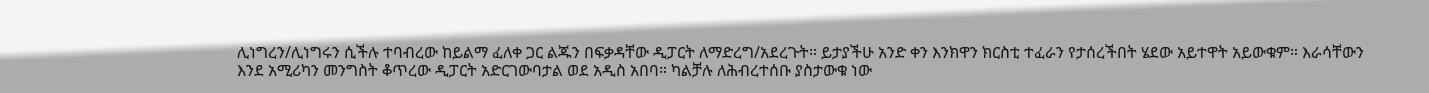ሊነግረን/ሊነግሩን ሲችሉ ተባብረው ከይልማ ፈለቀ ጋር ልጁን በፍቃዳቸው ዲፓርት ለማድረግ/አደረጉት። ይታያችሁ አንድ ቀን እንክዋን ክርስቲ ተፈራን የታሰረችበት ሄደው አይተዋት አይውቁም። እራሳቸውን እንደ አሚሪካን መንግስት ቆጥረው ዲፓርት አድርገውባታል ወደ አዲስ አበባ። ካልቻሉ ለሕብረተሰቡ ያስታውቁ ነው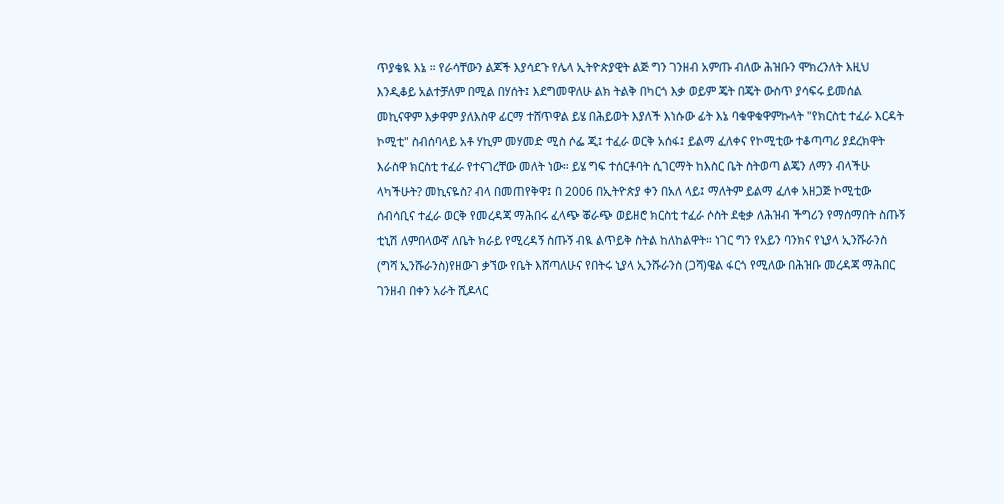ጥያቄዪ እኔ ። የራሳቸውን ልጆች እያሳደጉ የሌላ ኢትዮጵያዊት ልጅ ግን ገንዘብ አምጡ ብለው ሕዝቡን ሞክረንለት እዚህ እንዲቆይ አልተቻለም በሚል በሃሰት፤ እደግመዋለሁ ልክ ትልቅ በካርጎ እቃ ወይም ጄት በጄት ውስጥ ያሳፍሩ ይመሰል መኪናዋም እቃዋም ያለእስዋ ፊርማ ተሸጥዋል ይሄ በሕይወት እያለች እነሱው ፊት እኔ ባቁዋቁዋምኩላት "የክርስቲ ተፈራ እርዳት ኮሚቲ" ስብሰባላይ አቶ ሃኪም መሃመድ ሚስ ሶፌ ጂ፤ ተፈራ ወርቅ አሰፋ፤ ይልማ ፈለቀና የኮሚቲው ተቆጣጣሪ ያደረክዋት እራስዋ ክርስቲ ተፈራ የተናገረቸው መለት ነው። ይሄ ግፍ ተሰርቶባት ሲገርማት ከእስር ቤት ስትወጣ ልጄን ለማን ብላችሁ ላካችሁት? መኪናዬስ? ብላ በመጠየቅዋ፤ በ 2006 በኢትዮጵያ ቀን በአለ ላይ፤ ማለትም ይልማ ፈለቀ አዘጋጅ ኮሚቲው ሰብሳቢና ተፈራ ወርቅ የመረዳጃ ማሕበሩ ፈላጭ ቖራጭ ወይዘሮ ክርስቲ ተፈራ ሶስት ደቂቃ ለሕዝብ ችግሪን የማሰማበት ስጡኝ ቲኒሽ ለምበላውኛ ለቤት ክራይ የሚረዳኝ ስጡኝ ብዪ ልጥይቅ ስትል ከለከልዋት። ነገር ግን የአይን ባንክና የኒያላ ኢንሹራንስ (ግሻ ኢንሹራንስ)የዘውገ ቃኘው የቤት እሸጣለሁና የበትሩ ኒያላ ኢንሹራንስ (ጋሻ)ዌል ፋርጎ የሚለው በሕዝቡ መረዳጃ ማሕበር ገንዘብ በቀን አራት ሺዶላር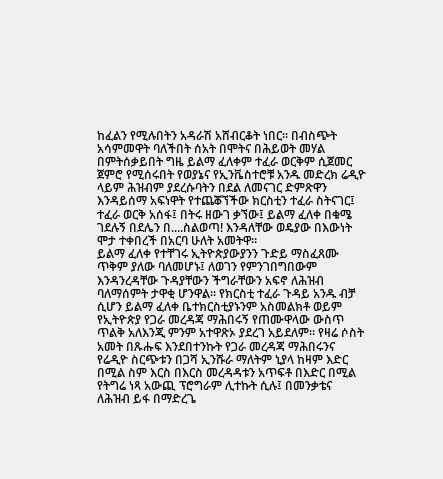ከፈልን የሚሉበትን አዳራሽ አሸብርቆት ነበር። በብስጭት አሳምመዋት ባለችበት ሰአት በሞትና በሕይወት መሃል በምትሰቃይበት ግዜ ይልማ ፈለቀም ተፈራ ወርቅም ሲጀመር ጀምሮ የሚሰሩበት የወያኔና የኢንቬስተሮቹ አንዱ መድረክ ሬዲዮ ላይም ሕዝብም ያደረሱባትን በደል ለመናገር ድምጽዋን እንዳይሰማ አፍነዋት የተጨቖኘችው ክርስቲን ተፈራ ስትናገር፤ ተፈራ ወርቅ አሰፋ፤ በትሩ ዘውገ ቃኘው፤ ይልማ ፈለቀ በቁሜ ገደሉኝ በደሌን በ....ስልወጣ! እንዳለቸው ወዴያው በእውነት ሞታ ተቀበረች በአርባ ሁለት አመትዋ።
ይልማ ፈለቀ የተቸገሩ ኢትዮጵያውያንን ጉድይ ማስፈጸሙ ጥቅም ያለው ባለመሆኑ፤ ለወገን የምንገበግበውም እንዳንረዳቸው ጉዳያቸውን ችግራቸውን አፍኖ ለሕዝብ ባለማሰምት ታዋቂ ሆንዋል። የክርስቲ ተፈራ ጉዳይ አንዱ ብቻ ሲሆን ይልማ ፈለቀ ቤተክርስቲያኑንም አስመልክቶ ወይም የኢትዮጵያ የጋራ መረዳጃ ማሕበሩኝ የጠሙዋላው ውስጥ ጥልቅ አለእንጂ ምንም አተዋጽኦ ያደረገ አይደለም። የዛሬ ሶስት አመት በጹሑፍ እንደበተንኩት የጋራ መረዳጃ ማሕበሩንና የሬዲዮ ስርጭቱን በጋሻ ኢንሹራ ማለትም ኒያላ ከዛም እድር በሚል ስም እርስ በእርስ መረዳዳቱን አጥፍቶ በእድር በሚል የትግሬ ነጻ አውጪ ፕሮግራም ሊተኩት ሲሉ፤ በመንቃቴና ለሕዝብ ይፋ በማድረጌ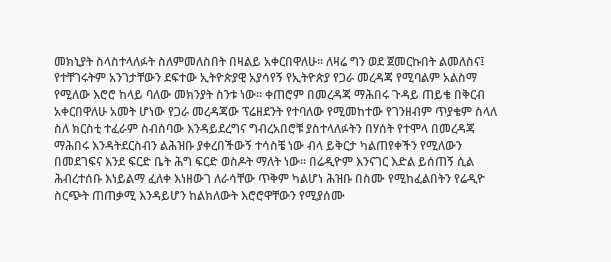መክኒያት ስላስተላለፉት ስለምመለስበት በዛልይ አቀርበዋለሁ። ለዛሬ ግን ወደ ጀመርኩበት ልመለስና፤ የተቸገሩትም አንገታቸውን ደፍተው ኢትዮጵያዊ አያሳየኝ የኢትዮጵያ የጋራ መረዳጃ የሚባልም አልስማ የሚለው እሮሮ ከላይ ባለው መክንያት ስንቱ ነው። ቀጠሮም በመረዳጃ ማሕበሩ ጉዳይ ጠይቄ በቅርብ አቀርበዋለሁ አመት ሆነው የጋራ መረዳጃው ፕሬዘደንት የተባለው የሚመከተው የገንዘብም ጥያቄም ስላለ ስለ ክርስቲ ተፈራም ስብሰባው እንዳይደረግና ግብረአበሮቹ ያስተላለፉትን በሃሰት የተሞላ በመረዳጃ ማሕበሩ እንዳትደርስብን ልሕዝቡ ያቀረበችውኝ ተሳስቼ ነው ብላ ይቅርታ ካልጠየቀችን የሚለውን በመደገፍና እንደ ፍርድ ቤት ሕግ ፍርድ ወስዶት ማለት ነው። በሬዲዮም እንናገር እድል ይሰጠኝ ሲል ሕብረተሰቡ እነይልማ ፈለቀ እነዘውገ ለራሳቸው ጥቅም ካልሆነ ሕዝቡ በስሙ የሚከፈልበትን የሬዲዮ ስርጭት ጠጠቃሚ እንዳይሆን ከልክለውት እሮሮዋቸውን የሚያሰሙ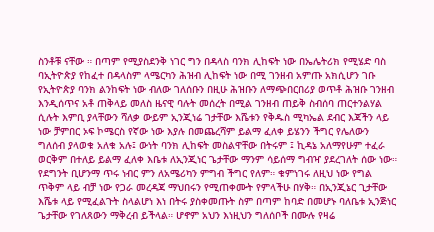ስንቶቹ ናቸው ። በጣም የሚያስደንቅ ነገር ግን በዳላስ ባንክ ሊከፍት ነው በኤሌትሪክ የሚሄድ ባስ ባኢትዮጵያ የከፈተ በዳላስም ላሜርካን ሕዝብ ሊከፍት ነው በሚ ገንዘብ አምጡ አክሲሆን ገቡ የኢትዮጵያ ባንክ ልንከፍት ነው ብለው ገለሰቡን በዚሁ ሕዝቡን ለማጭበርበሪያ ወጥቶ ሕዝቡ ገንዘብ እንዲሰጥና አቶ ጠቅላይ መለስ ዜናዊ ባሉት መሰረት በሚል ገንዘብ ጠይቅ ስብሰባ ጠርተንልሃል ሲሉት እምቢ ያላቸውን ሻለቃ ውይም ኢንጂነሬ ገታቸው እሼቱን የቅዱስ ሚካኤል ደብር እጃችን ላይ ነው ቻምበር ኦፍ ኮሜርስ የኛው ነው እያሉ በመጨረሻም ይልማ ፈለቀ ይሄንን ችግር የሌለውን ግለሰብ ያላወቁ አለቁ አሉ፤ ውነት ባንክ ሊከፍት መስልዋቸው በትሩም ፤ ኪዳኔ አለማየሁም ተፈራ ወርቅም በተለይ ይልማ ፈለቀ እቤቱ ለኢንጂነር ጌታቸው ማንም ሳይሰማ ግብዣ ያደረገለት ሰው ነው። የደግንት ቢሆንማ ጥሩ ነብር ምን ለአሜሪካን ምግብ ችግር የለም። ቁምነገሩ ለዚህ ነው የግል ጥቅም ላይ ብቻ ነው የጋራ መረዳጃ ማህበሩን የሚጠቀሙት የምላችሁ በሃቅ። በኢንጂኔር ጊታቸው እሼቱ ላይ የሚፈልጉት ስላልሆነ እነ በትሩ ያስቀመጡት ስም በጣም ከባድ በመሆኑ ባለቤቱ ኢንጅነር ጌታቸው የገለጸውን ማቅረብ ይችላል። ሆኖም አህን እነዚህን ግለሰቦች በሙሉ የዛሬ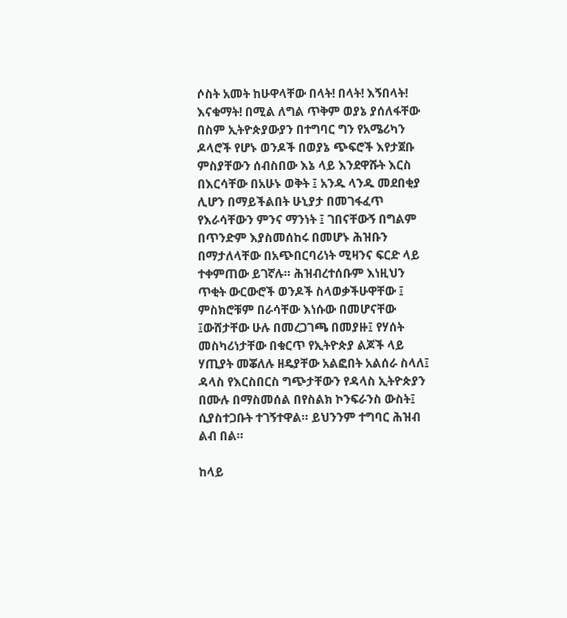ሶስት አመት ከሁዋላቸው በላት! በላት! እኝበላት! እናቁማት! በሚል ለግል ጥቅም ወያኔ ያሰለፋቸው በስም ኢትዮጵያውያን በተግባር ግን የአሜሪካን ዶላሮች የሆኑ ወንዶች በወያኔ ጭፍሮች እየታጀቡ ምስያቸውን ሰብስበው እኔ ላይ እንደዋሹት እርስ በእርሳቸው በአሁኑ ወቅት ፤ አንዱ ላንዱ መደበቂያ ሊሆን በማይችልበት ሁኒያታ በመገፋፈጥ የእራሳቸውን ምንና ማንነት ፤ ገበናቸውኝ በግልም በጥንድም እያስመሰከሩ በመሆኑ ሕዝቡን በማታለላቸው በአጭበርባሪነት ሚዛንና ፍርድ ላይ ተቀምጠው ይገኛሉ። ሕዝብረተሰቡም እነዚህን ጥቂት ውርውሮች ወንዶች ስላወቃችሁዋቸው ፤ ምስክሮቹም በራሳቸው እነሱው በመሆናቸው ፤ውሸታቸው ሁሉ በመረጋገጫ በመያዙ፤ የሃሰት መስካሪነታቸው በቁርጥ የኢትዮጵያ ልጆች ላይ ሃጢያት መቖለሉ ዘዴያቸው አልፎበት አልሰራ ስላለ፤ ዳላስ የእርስበርስ ግጭታቸውን የዳላስ ኢትዮጵያን በሙሉ በማስመሰል በየስልክ ኮንፍራንስ ውስት፤ ሲያስተጋቡት ተገኝተዋል። ይህንንም ተግባር ሕዝብ ልብ በል።

ከላይ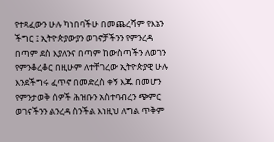የተጻፈውን ሁሉ ካነበባችሁ በመጨረሻም የእኔን ችግር ፤ ኢትዮጵያውያን ወገኖቻችንን የምንረዳ በጣም ደስ እያለንና በጣም ከውስጣችን ለወገን የምንቆረቆር በዚሁም ለተቸገረው ኢትዮጵያዊ ሁሉ እንደችግሩ ፈጥኖ በመድረስ ቀኝ እጁ በመሆን የምንታወቅ ሰዎች ሕዝቡን አስተባብረን ጭምር ወገናችንን ልንረዳ ስንችል እነዚህ ለግል ጥቅም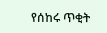የሰከሩ ጥቂት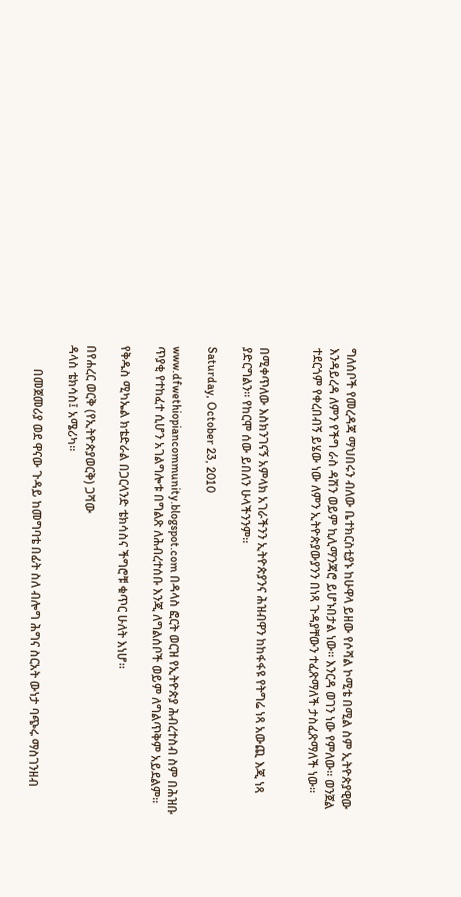ግለሰቦች የመረዳጃ ማህበሩን ብለው ቤተክርስቲያኑ ከሁዋላ ይዘው የሶሻል ኮሚቴ በሚል ስም ኢትዮጵያዊው እንዳይረዳ ለምን የችግ ራስ ዳሽን ወይም ኪሊማንጃሮ ይሆኑበታል ነው። እንርዳ ወገን ነው የምለው። ወንጀል ተደርጎም የቀረበብኝ ይሄው ነው ለምን ኢትዮጵያውያንን በነጻ ጉዳያቸውን ተፈጽማለች ታስፈጽማለች ነው።


በሚቀጥለው እስክንገናኝ አምላክ አገራችንን ኢትዮጵያንና ሕዝብዋን ከከፋፋዩ የትግሬ ነጻ አውጪ እጂ ነጻ ያድርግልን። የከርሞ ሰው ይበለን ሁላችንንም።

Saturday, October 23, 2010

www.dfwethiopiancommunity.blogspot.com በዳላስ ፎርት ወርዝ የኢትዮጵያ ሕብረተስብ ስም በሕዝቡ ጥያቂ የተከፈተ ሲሆን አገልግሎቱ በግልጽ ለሕብረተሰቡ እንጂ ለግልሰቦች ወይም ለግልጥቅም አይደልም።

የቅዱስ ሚካኤል ክቴድራል በጋርላንድ ቴክሳስና ችግሮቹ ቁጥር ሁለት እነሆ።

በየሐረር ወርቅ (የኢትዮጵያወርቅ) ጋሻው
ዳላስ ቴክሳስ፤ አሜሪካ።

        በመጀመሪያ ወደ ዋናው ጉዳይ ከመግባቴ በፊት ስለ ብሎግ ሕግና ስርአት ውነታ ባጭሩ ማስገንዘብ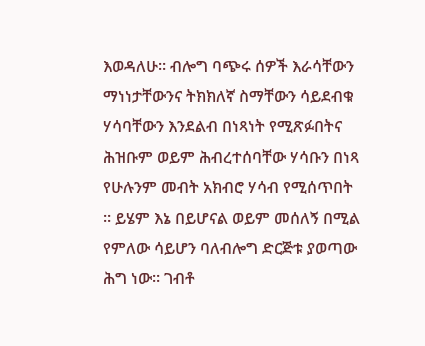እወዳለሁ። ብሎግ ባጭሩ ሰዎች እራሳቸውን ማነነታቸውንና ትክክለኛ ስማቸውን ሳይደብቁ ሃሳባቸውን እንደልብ በነጻነት የሚጽፉበትና ሕዝቡም ወይም ሕብረተሰባቸው ሃሳቡን በነጻ የሁሉንም መብት አክብሮ ሃሳብ የሚሰጥበት ። ይሄም እኔ በይሆናል ወይም መሰለኝ በሚል የምለው ሳይሆን ባለብሎግ ድርጅቱ ያወጣው ሕግ ነው። ገብቶ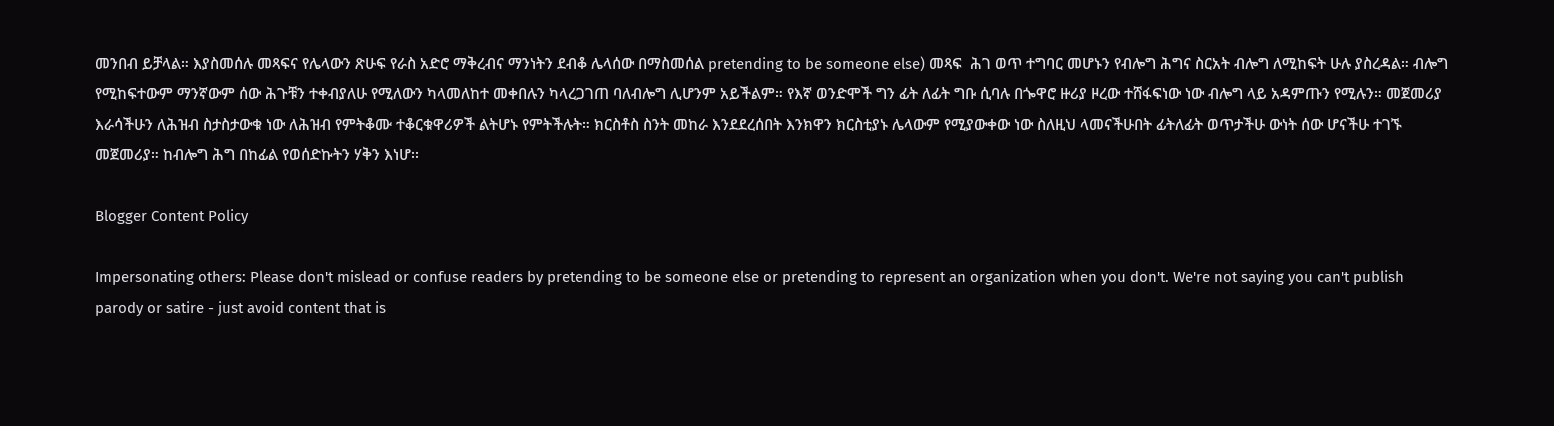መንበብ ይቻላል። እያስመሰሉ መጻፍና የሌላውን ጽሁፍ የራስ አድሮ ማቅረብና ማንነትን ደብቆ ሌላሰው በማስመሰል pretending to be someone else) መጻፍ  ሕገ ወጥ ተግባር መሆኑን የብሎግ ሕግና ስርአት ብሎግ ለሚከፍት ሁሉ ያስረዳል። ብሎግ የሚከፍተውም ማንኛውም ሰው ሕጉቹን ተቀብያለሁ የሚለውን ካላመለከተ መቀበሉን ካላረጋገጠ ባለብሎግ ሊሆንም አይችልም። የእኛ ወንድሞች ግን ፊት ለፊት ግቡ ሲባሉ በጐዋሮ ዙሪያ ዞረው ተሸፋፍነው ነው ብሎግ ላይ አዳምጡን የሚሉን። መጀመሪያ እራሳችሁን ለሕዝብ ስታስታውቁ ነው ለሕዝብ የምትቆሙ ተቆርቁዋሪዎች ልትሆኑ የምትችሉት። ክርስቶስ ስንት መከራ እንደደረሰበት እንክዋን ክርስቲያኑ ሌላውም የሚያውቀው ነው ስለዚህ ላመናችሁበት ፊትለፊት ወጥታችሁ ውነት ሰው ሆናችሁ ተገኙ መጀመሪያ። ከብሎግ ሕግ በከፊል የወሰድኩትን ሃቅን እነሆ፡፡

Blogger Content Policy

Impersonating others: Please don't mislead or confuse readers by pretending to be someone else or pretending to represent an organization when you don't. We're not saying you can't publish parody or satire - just avoid content that is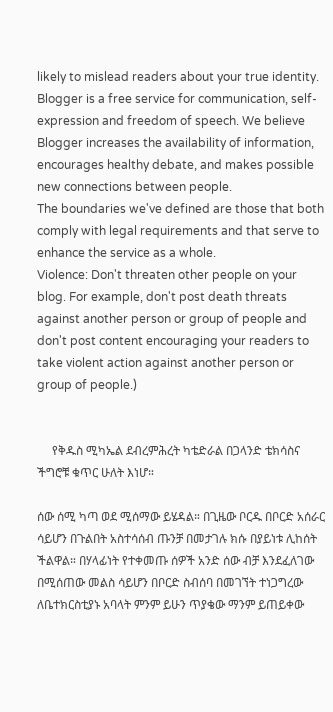likely to mislead readers about your true identity.
Blogger is a free service for communication, self-expression and freedom of speech. We believe Blogger increases the availability of information, encourages healthy debate, and makes possible new connections between people.
The boundaries we've defined are those that both comply with legal requirements and that serve to enhance the service as a whole.
Violence: Don't threaten other people on your blog. For example, don't post death threats against another person or group of people and don't post content encouraging your readers to take violent action against another person or group of people.)


     የቅዱስ ሚካኤል ደብረምሕረት ካቴድራል በጋላንድ ቴክሳስና ችግሮቹ ቁጥር ሁለት እነሆ።

ሰው ሰሚ ካጣ ወደ ሚሰማው ይሄዳል። በጊዜው ቦርዱ በቦርድ አሰራር ሳይሆን በጉልበት አስተሳሰብ ጡንቻ በመታገሉ ክሱ በያይነቱ ሊከሰት ችልዋል። በሃላፊነት የተቀመጡ ሰዎች አንድ ሰው ብቻ እንደፈለገው በሚሰጠው መልስ ሳይሆን በቦርድ ስብሰባ በመገኘት ተነጋግረው ለቤተክርስቲያኑ አባላት ምንም ይሁን ጥያቄው ማንም ይጠይቀው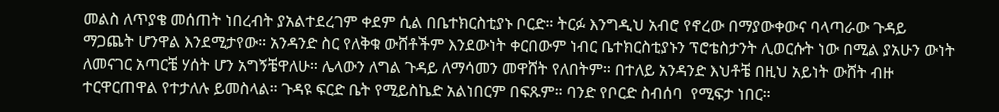መልስ ለጥያቄ መሰጠት ነበረብት ያአልተደረገም ቀደም ሲል በቤተክርስቲያኑ ቦርድ። ትርፉ እንግዲህ አብሮ የኖረው በማያውቀውና ባላጣራው ጉዳይ ማጋጨት ሆንዋል እንደሚታየው። አንዳንድ ስር የለቅቁ ውሸቶችም እንደውነት ቀርበውም ነብር ቤተክርስቲያኑን ፕሮቴስታንት ሊወርሱት ነው በሚል ያአሁን ውነት ለመናገር አጣርቼ ሃሰት ሆን አግኝቼዋለሁ። ሌላውን ለግል ጉዳይ ለማሳመን መዋሸት የለበትም። በተለይ አንዳንድ እህቶቼ በዚህ አይነት ውሸት ብዙ ተርዋርጠዋል የተታለሉ ይመስላል። ጉዳዩ ፍርድ ቤት የሚይስኬድ አልነበርም በፍጹም። ባንድ የቦርድ ስብሰባ  የሚፍታ ነበር።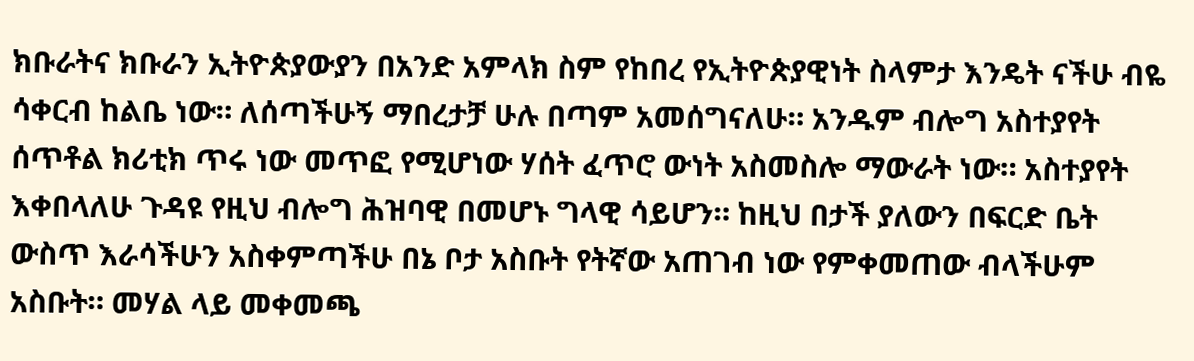ክቡራትና ክቡራን ኢትዮጵያውያን በአንድ አምላክ ስም የከበረ የኢትዮጵያዊነት ስላምታ እንዴት ናችሁ ብዬ ሳቀርብ ከልቤ ነው። ለሰጣችሁኝ ማበረታቻ ሁሉ በጣም አመሰግናለሁ። አንዱም ብሎግ አስተያየት ሰጥቶል ክሪቲክ ጥሩ ነው መጥፎ የሚሆነው ሃሰት ፈጥሮ ውነት አስመስሎ ማውራት ነው። አስተያየት እቀበላለሁ ጉዳዩ የዚህ ብሎግ ሕዝባዊ በመሆኑ ግላዊ ሳይሆን። ከዚህ በታች ያለውን በፍርድ ቤት ውስጥ እራሳችሁን አስቀምጣችሁ በኔ ቦታ አስቡት የትኛው አጠገብ ነው የምቀመጠው ብላችሁም አስቡት። መሃል ላይ መቀመጫ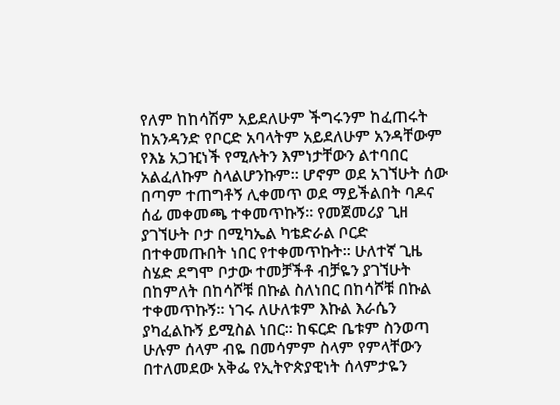የለም ከከሳሽም አይደለሁም ችግሩንም ከፈጠሩት ከአንዳንድ የቦርድ አባላትም አይደለሁም አንዳቸውም የእኔ አጋዢነች የሚሉትን እምነታቸውን ልተባበር አልፈለኩም ስላልሆንኩም። ሆኖም ወደ አገኘሁት ሰው በጣም ተጠግቶኝ ሊቀመጥ ወደ ማይችልበት ባዶና ሰፊ መቀመጫ ተቀመጥኩኝ። የመጀመሪያ ጊዘ ያገኘሁት ቦታ በሚካኤል ካቴድራል ቦርድ በተቀመጡበት ነበር የተቀመጥኩት። ሁለተኛ ጊዜ ስሄድ ደግሞ ቦታው ተመቻችቶ ብቻዬን ያገኘሁት በከምለት በከሳሾቹ በኩል ስለነበር በከሳሾቹ በኩል ተቀመጥኩኝ። ነገሩ ለሁለቱም እኩል እራሴን ያካፈልኩኝ ይሚስል ነበር። ከፍርድ ቤቱም ስንወጣ ሁሉም ሰላም ብዬ በመሳምም ስላም የምላቸውን በተለመደው አቅፌ የኢትዮጵያዊነት ሰላምታዬን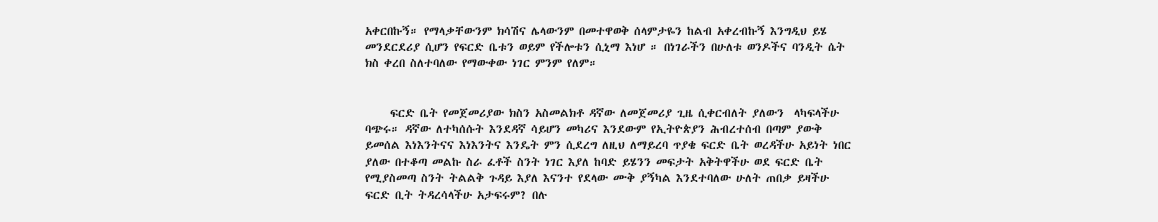አቀርበኩኝ። የማላቃቸውንም ክሳሽና ሌላውንም በመተዋወቅ ሰላምታዬን ከልብ አቀረብኩኝ እንግዲህ ይሄ መንደርደሪያ ሲሆን የፍርድ ቤቱን ወይም የችሎቱን ሲኒማ እነሆ ። በነገራችን በሁለቱ ወንዶችና ባንዲት ሴት ክስ ቀረበ ስለተባለው የማውቀው ነገር ምንም የለም።


     ፍርድ ቤት የመጀመሪያው ክስን አስመልክቶ ዳኛው ለመጀመሪያ ጊዜ ሲቀርብለት ያለውን  ላካፍላችሁ ባጭሩ። ዳኛው ለተካሰሱት እንደዳኛ ሳይሆን መካሪና እንደውም የኢትዮጵያን ሕብረተሰብ በጣም ያውቅ ይመሰል እነእንትናና እነእንትና እንዴት ምን ሲደረግ ለዚህ ለማይረባ ጥያቄ ፍርድ ቤት ወረዳችሁ አይነት ነበር ያለው በተቆጣ መልኩ ስራ ፈቶች ስንት ነገር እያለ ከባድ ይሄንን መፍታት አቅትዋችሁ ወደ ፍርድ ቤት የሚያስመጣ ስንት ትልልቅ ጉዳይ እያለ እናንተ የደላው ሙቅ ያኝካል እንደተባለው ሁለት ጠበቃ ይዛችሁ ፍርድ ቢት ትዳረሳላችሁ አታፍሩም? በሉ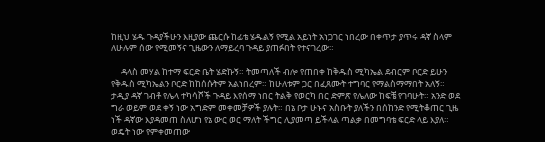ከዚህ ሄዱ ጉዳያችሁን እዚያው ጨርሱ ከፊቴ ሄዱልኝ የሚል አይነት አነጋገር ነበረው በቀጥታ ያጥሩ ዳኛ ስላም ለሁሉም ሰው የሚመኝና ጊዜውን ለማይረባ ጉዳይ ያጠፉበት የተናገረው።

     ዳላስ መሃል ከተማ ፍርድ ቤት ሄድኩኝ። ትመጣለች ብሎ የጠበቀ ከቅዱስ ሚካኤል ደብርም ቦርድ ይሁን የቅዱስ ሚካኤልን ቦርድ ከከሰሱትም አልነበረም። ከሁለቱም ጋር በፈጸሙት ተግባር የማልስማማበት አለኝ። ታዲያ ዳኛ ገብቶ የሌላ ተካሳሾች ጉዳይ እየሰማ ነበር ትልቅ የወርካ በር ድምጽ የሌለው ከፍቼ የገባሁት። አንድ ወደ ግራ ወይም ወደ ቀኝ ነው አግድም መቀመቻዎች ያሉት። በኔ ቦታ ሁኑና አስቡት ያለችን በሰከንድ የሚትቆጠር ጊዜ ነች ዳኛው እያዳመጠ ስለሆነ የኔ ውር ወር ማለት ችግር ሊያመጣ ይችላል ጣልቃ በመግባቴ ፍርድ ላይ እያለ። ወዴት ነው የምቀመጠው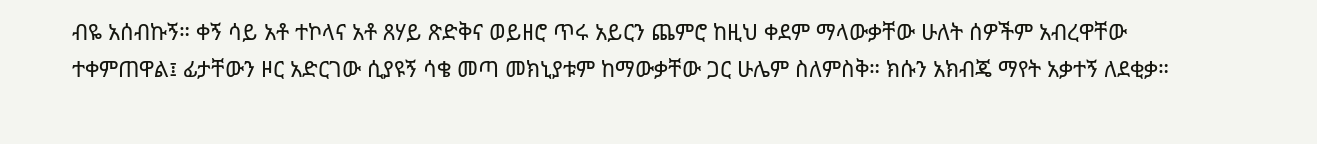ብዬ አሰብኩኝ። ቀኝ ሳይ አቶ ተኮላና አቶ ጸሃይ ጽድቅና ወይዘሮ ጥሩ አይርን ጨምሮ ከዚህ ቀደም ማላውቃቸው ሁለት ሰዎችም አብረዋቸው ተቀምጠዋል፤ ፊታቸውን ዞር አድርገው ሲያዩኝ ሳቄ መጣ መክኒያቱም ከማውቃቸው ጋር ሁሌም ስለምስቅ። ክሱን አክብጄ ማየት አቃተኝ ለደቂቃ።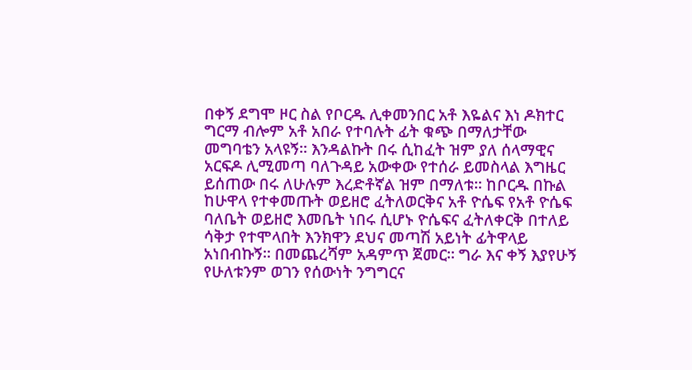በቀኝ ደግሞ ዞር ስል የቦርዱ ሊቀመንበር አቶ እዬልና እነ ዶክተር ግርማ ብሎም አቶ አበራ የተባሉት ፊት ቁጭ በማለታቸው መግባቴን አላዩኝ። እንዳልኩት በሩ ሲከፈት ዝም ያለ ሰላማዊና አርፍዶ ሊሚመጣ ባለጉዳይ አውቀው የተሰራ ይመስላል እግዜር ይሰጠው በሩ ለሁሉም እረድቶኛል ዝም በማለቱ። ከቦርዱ በኩል ከሁዋላ የተቀመጡት ወይዘሮ ፈትለወርቅና አቶ ዮሴፍ የአቶ ዮሴፍ ባለቤት ወይዘሮ እመቤት ነበሩ ሲሆኑ ዮሴፍና ፈትለቀርቅ በተለይ ሳቅታ የተሞላበት እንክዋን ደህና መጣሽ አይነት ፊትዋላይ አነበብኩኝ። በመጨረሻም አዳምጥ ጀመር። ግራ እና ቀኝ እያየሁኝ የሁለቱንም ወገን የሰውነት ንግግርና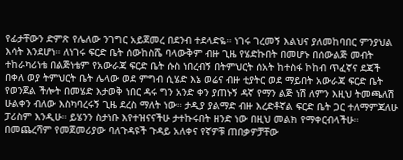የፊታቸውን ድምጽ የሌለው ንገግር አይጀመረ በደንብ ተደላድዬ። ነገሩ ገረመኝ እልህና ያለመከባበር ምንያህል እሳት እንደሆነ። ለነገሩ ፍርድ ቤት ሰውከስሼ ባላውቅም ብዙ ጊዜ የሄድኩበት በመሆኑ በሰውልጅ መብት ተከራካሪነቴ በልጅነቴም የአውራጃ ፍርድ ቤት ሱስ ነበረብኝ በትምህርት ሰአት ከተስፋ ኮከብ ጥፈኛና ደጃች በቀለ ወያ ትምህርት ቤት ሌላው ወደ ምግብ ሲሄድ እኔ ወሬና ብዙ ቲያትር ወደ ማይበት አውራጃ ፍርድ ቤት የወንጀል ችሎት በመሄድ እታወቅ ነበር ዳሩ ግን አንድ ቀን ያጠኑኝ ዳኛ የማን ልጅ ነሽ ለምን እዚህ ትመጫለሽ ሁልቀን ብለው እስካባረሩኝ ጊዜ ደረስ ማለት ነው። ታዲያ ያልማድ ብዙ እረድቶኛል ፍርድ ቤት ጋር ተለማምጃለሁ ፓሪስም እንዲሁ። ይሄንን ስታነቡ እየተዝናናችሁ ታተኩሩበት ዘንድ ነው በዚህ መልክ የማቀርብላችሁ። በመጨረሻም የመጀመሪያው ባለጉዳዩች ጉዳይ አለቀና የኛዎቹ ጠበቃዎቻቸው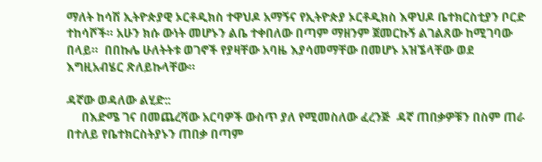ማለት ከሳሽ ኢትዮጵያዊ ኦርቶዲክስ ተዋህዶ አማኝና የኢትዮጵያ ኦርቶዲክስ እዋህዶ ቤተክርስቲያን ቦርድ ተከሳሾች። አሁን ክሱ ውነት መሆኑን ልቤ ተቀበለው በጣም ማዘንም ጀመርኩኝ ልገልጸው ከሚገባው በላይ።  በበኩሌ ሁለትትቱ ወገኖች የያዛቸው አባዜ እያሳመማቸው በመሆኑ አዝኜላቸው ወደ እግዚአብሄር ጽለይኩላቸው።

ዳኛው ወዳለው ልሂድ::
     በእድሜ ገና በመጨረሻው አርባዎች ውስጥ ያለ የሚመስለው ፈረንጅ  ዳኛ ጠበቃዎቹን በስም ጠራ በተለይ የቤተክርስትያኑን ጠበቃ በጣም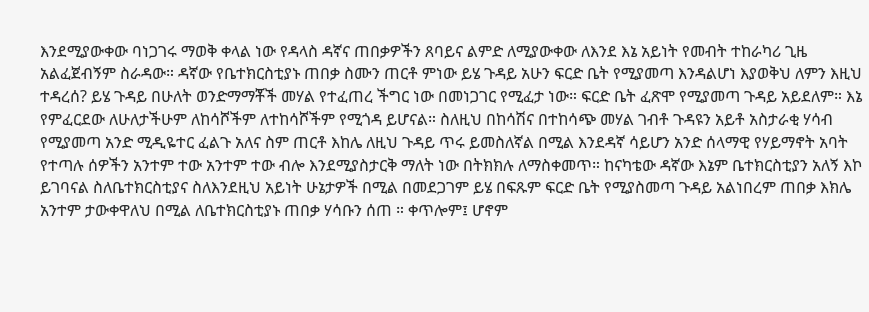እንደሚያውቀው ባነጋገሩ ማወቅ ቀላል ነው የዳላስ ዳኛና ጠበቃዎችን ጸባይና ልምድ ለሚያውቀው ለእንደ እኔ አይነት የመብት ተከራካሪ ጊዜ አልፈጀብኝም ስራዳው። ዳኛው የቤተክርስቲያኑ ጠበቃ ስሙን ጠርቶ ምነው ይሄ ጉዳይ አሁን ፍርድ ቤት የሚያመጣ እንዳልሆነ እያወቅህ ለምን እዚህ ተዳረሰ? ይሄ ጉዳይ በሁለት ወንድማማቾች መሃል የተፈጠረ ችግር ነው በመነጋገር የሚፈታ ነው። ፍርድ ቤት ፈጽሞ የሚያመጣ ጉዳይ አይደለም። እኔ የምፈርደው ለሁለታችሁም ለከሳሾችም ለተከሳሾችም የሚጎዳ ይሆናል። ስለዚህ በከሳሽና በተከሳጭ መሃል ገብቶ ጉዳዩን አይቶ አስታራቂ ሃሳብ የሚያመጣ አንድ ሚዲዬተር ፈልጉ አለና ስም ጠርቶ እከሌ ለዚህ ጉዳይ ጥሩ ይመስለኛል በሚል እንደዳኛ ሳይሆን አንድ ሰላማዊ የሃይማኖት አባት የተጣሉ ሰዎችን አንተም ተው አንተም ተው ብሎ እንደሚያስታርቅ ማለት ነው በትክክሉ ለማስቀመጥ። ከናካቴው ዳኛው እኔም ቤተክርስቲያን አለኝ እኮ ይገባናል ስለቤተክርስቲያና ስለእንደዚህ አይነት ሁኔታዎች በሚል በመደጋገም ይሄ በፍጹም ፍርድ ቤት የሚያስመጣ ጉዳይ አልነበረም ጠበቃ እክሌ አንተም ታውቀዋለህ በሚል ለቤተክርስቲያኑ ጠበቃ ሃሳቡን ሰጠ ። ቀጥሎም፤ ሆኖም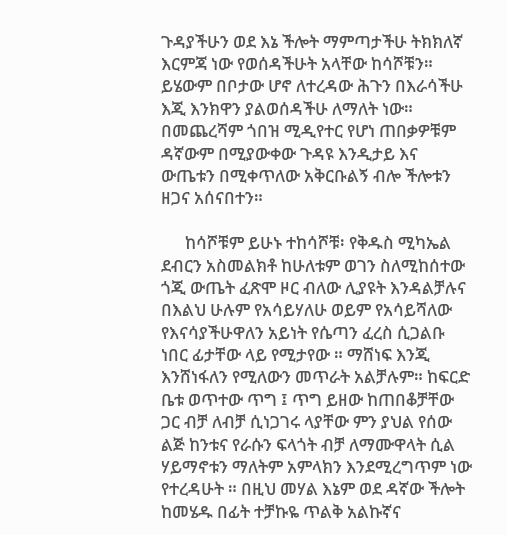ጉዳያችሁን ወደ እኔ ችሎት ማምጣታችሁ ትክክለኛ እርምጃ ነው የወሰዳችሁት አላቸው ከሳሾቹን። ይሄውም በቦታው ሆኖ ለተረዳው ሕጉን በእራሳችሁ እጂ እንክዋን ያልወሰዳችሁ ለማለት ነው። በመጨረሻም ጎበዝ ሚዲየተር የሆነ ጠበቃዎቹም ዳኛውም በሚያውቀው ጉዳዩ እንዲታይ እና ውጤቱን በሚቀጥለው አቅርቡልኝ ብሎ ችሎቱን ዘጋና አሰናበተን።

      ከሳሾቹም ይሁኑ ተከሳሾቹ፡ የቅዱስ ሚካኤል ደብርን አስመልክቶ ከሁለቱም ወገን ስለሚከሰተው ጎጂ ውጤት ፈጽሞ ዞር ብለው ሊያዩት እንዳልቻሉና በእልህ ሁሉም የአሳይሃለሁ ወይም የአሳይሻለው የእናሳያችሁዋለን አይነት የሴጣን ፈረስ ሲጋልቡ ነበር ፊታቸው ላይ የሚታየው ። ማሸነፍ እንጂ እንሸነፋለን የሚለውን መጥራት አልቻሉም። ከፍርድ ቤቱ ወጥተው ጥግ ፤ ጥግ ይዘው ከጠበቆቻቸው ጋር ብቻ ለብቻ ሲነጋገሩ ላያቸው ምን ያህል የሰው ልጅ ከንቱና የራሱን ፍላጎት ብቻ ለማሙዋላት ሲል ሃይማኖቱን ማለትም አምላክን እንደሚረግጥም ነው የተረዳሁት ። በዚህ መሃል እኔም ወደ ዳኛው ችሎት ከመሄዱ በፊት ተቻኩዬ ጥልቅ አልኩኛና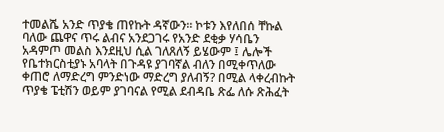ተመልሼ አንድ ጥያቄ ጠየኩት ዳኛውን። ኮቱን እየለበሰ ቸኩል ባለው ጨዋና ጥሩ ልብና አንደጋገሩ የአንድ ደቂቃ ሃሳቤን አዳምጦ መልስ እንደዚህ ሲል ገለጸለኝ ይሄውም ፤ ሌሎች የቤተክርስቲያኑ አባላት በጉዳዩ ያገባኛል ብለን በሚቀጥለው ቀጠሮ ለማድረግ ምንድነው ማድረግ ያለብኝ? በሚል ላቀረብኩት ጥያቄ ፔቲሽን ወይም ያገባናል የሚል ደብዳቤ ጽፌ ለሱ ጽሕፈት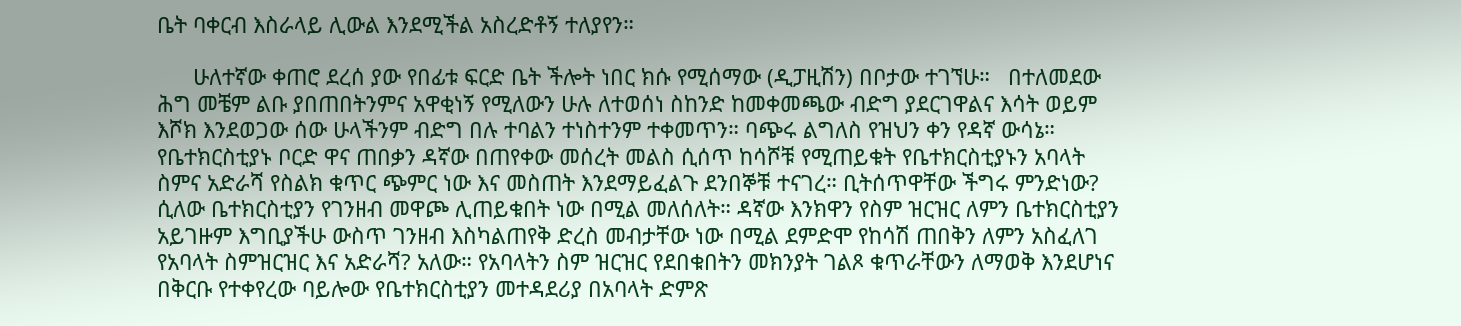ቤት ባቀርብ እስራላይ ሊውል እንደሚችል አስረድቶኝ ተለያየን።

      ሁለተኛው ቀጠሮ ደረሰ ያው የበፊቱ ፍርድ ቤት ችሎት ነበር ክሱ የሚሰማው (ዲፓዚሽን) በቦታው ተገኘሁ።   በተለመደው ሕግ መቼም ልቡ ያበጠበትንምና አዋቂነኝ የሚለውን ሁሉ ለተወሰነ ስከንድ ከመቀመጫው ብድግ ያደርገዋልና እሳት ወይም እሾክ እንደወጋው ሰው ሁላችንም ብድግ በሉ ተባልን ተነስተንም ተቀመጥን። ባጭሩ ልግለስ የዝህን ቀን የዳኛ ውሳኔ። የቤተክርስቲያኑ ቦርድ ዋና ጠበቃን ዳኛው በጠየቀው መሰረት መልስ ሲሰጥ ከሳሾቹ የሚጠይቁት የቤተክርስቲያኑን አባላት ስምና አድራሻ የስልክ ቁጥር ጭምር ነው እና መስጠት እንደማይፈልጉ ደንበኞቹ ተናገረ። ቢትሰጥዋቸው ችግሩ ምንድነው? ሲለው ቤተክርስቲያን የገንዘብ መዋጮ ሊጠይቁበት ነው በሚል መለሰለት። ዳኛው እንክዋን የስም ዝርዝር ለምን ቤተክርስቲያን አይገዙም እግቢያችሁ ውስጥ ገንዘብ እስካልጠየቅ ድረስ መብታቸው ነው በሚል ደምድሞ የከሳሽ ጠበቅን ለምን አስፈለገ የአባላት ስምዝርዝር እና አድራሻ? አለው። የአባላትን ስም ዝርዝር የደበቁበትን መክንያት ገልጾ ቁጥራቸውን ለማወቅ እንደሆነና በቅርቡ የተቀየረው ባይሎው የቤተክርስቲያን መተዳደሪያ በአባላት ድምጽ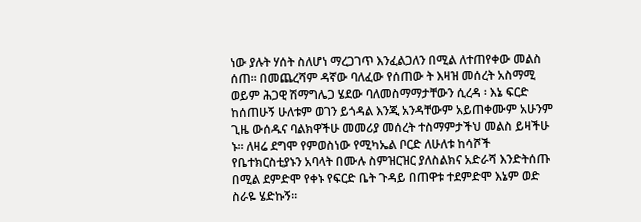ነው ያሉት ሃሰት ስለሆነ ማረጋገጥ እንፈልጋለን በሚል ለተጠየቀው መልስ ሰጠ። በመጨረሻም ዳኛው ባለፈው የሰጠው ት እዛዝ መሰረት አስማሚ ወይም ሕጋዊ ሽማግሌጋ ሄደው ባለመስማማታቸውን ሲረዳ ፡ እኔ ፍርድ ከሰጠሁኝ ሁለቱም ወገን ይጎዳል እንጂ አንዳቸውም አይጠቀሙም አሁንም ጊዜ ውሰዱና ባልክዋችሁ መመሪያ መሰረት ተስማምታችህ መልስ ይዛችሁ ኑ። ለዛሬ ደግሞ የምወስነው የሚካኤል ቦርድ ለሁለቱ ከሳሾች የቤተክርስቲያኑን አባላት በሙሉ ስምዝርዝር ያለስልክና አድራሻ እንድትሰጡ በሚል ደምድሞ የቀኑ የፍርድ ቤት ጉዳይ በጠዋቱ ተደምድሞ እኔም ወድ ስራዬ ሄድኩኝ።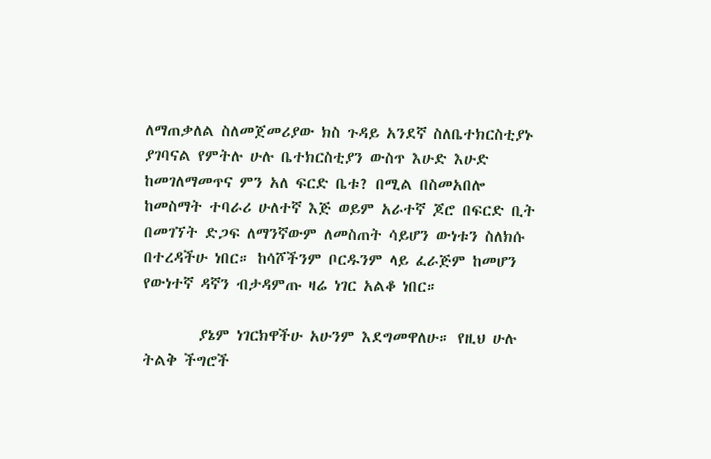ለማጠቃለል ስለመጀመሪያው ክስ ጉዳይ አንደኛ ስለቤተክርስቲያኑ ያገባናል የምትሉ ሁሉ ቤተክርስቲያን ውስጥ እሁድ እሁድ ከመገለማመጥና ምን አለ ፍርድ ቤቱ? በሚል በስመአበሎ ከመስማት ተባራሪ ሁለተኛ እጅ ወይም አራተኛ ጆሮ በፍርድ ቢት በመገኘት ድጋፍ ለማንኛውም ለመስጠት ሳይሆን ውነቱን ስለክሱ በተረዳችሁ ነበር። ከሳሾችንም ቦርዱንም ላይ ፈራጅም ከመሆን የውነተኛ ዳኛን ብታዳምጡ ዛሬ ነገር አልቆ ነበር።

        ያኔም ነገርክዋችሁ አሁንም እደግመዋለሁ። የዚህ ሁሉ ትልቅ ችግሮች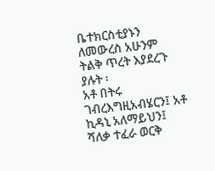ቤተክርስቲያኑን ለመውረስ አሁንም ትልቅ ጥረት እያደረጉ ያሉት ፡
አቶ በትሩ ገብረእግዚአብሄርን፤ አቶ ኪዳኒ አለማይህን፤ ሻለቃ ተፈራ ወርቅ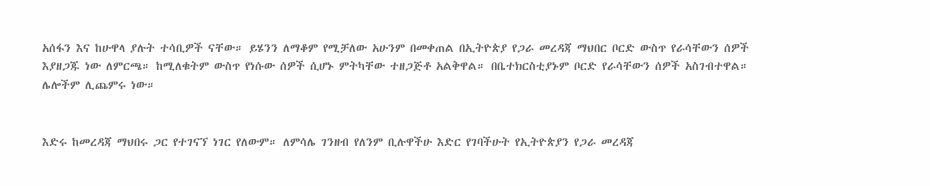አሰፋን እና ከሁዋላ ያሉት ተሳቢዎች ናቸው። ይሄንን ለማቆም የሚቻለው አሁንም በመቀጠል በኢትዮጵያ የጋራ መረዳጃ ማህበር ቦርድ ውስጥ የራሳቸውን ሰዎች እያዘጋጁ ነው ለምርጫ። ከሚለቁትም ውስጥ የነሱው ሰዎች ሲሆኑ ምትካቸው ተዘጋጅቶ አልቅዋል። በቤተክርስቲያኑም ቦርድ የራሳቸውን ሰዎች አስገብተዋል። ሌሎችም ሊጨምሩ ነው።


እድሩ ከመረዳጃ ማህበሩ ጋር የተገናኘ ነገር የለውም። ለምሳሌ ገንዘብ የለንም ቢሉዋችሁ እድር የገባችሁት የኢትዮጵያን የጋራ መረዳጃ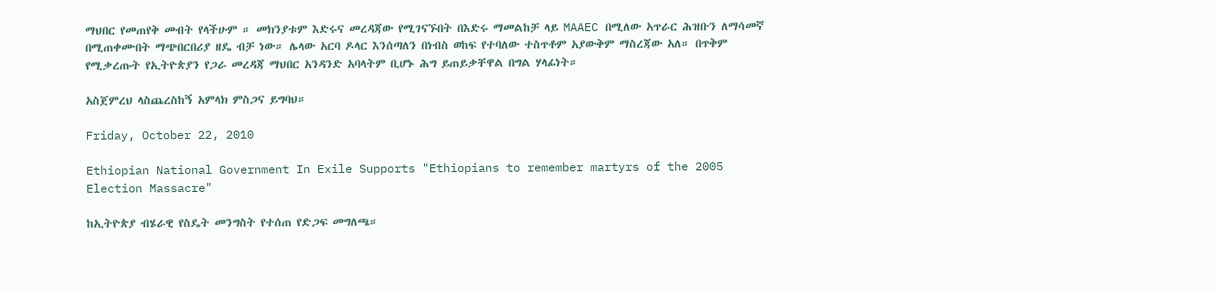ማህበር የመጠየቅ መብት የላችሁም ። መክንያቱም እድሩና መረዳጃው የሚገናኙበት በእድሩ ማመልከቻ ላይ MAAEC በሚለው አጥራር ሕዝቡን ለማሳመኛ በሚጠቀሙበት ማጭበርበሪያ ዘዴ ብቻ ነው። ሌላው አርባ ዶላር እንሰጣለን በነብስ ወከፍ የተባለው ተስጥቶም አያውቅም ማስረጃው አለ። በጥቅም የሚቃረጡት የኢትዮጵያን የጋራ መረዳጃ ማህበር አንዳንድ አባላትም ቢሆኑ ሕግ ይጠይቃቸዋል በግል ሃላፊነት።

አስጀምረህ ላስጨረስከኝ አምላክ ምስጋና ይግባህ።

Friday, October 22, 2010

Ethiopian National Government In Exile Supports "Ethiopians to remember martyrs of the 2005 Election Massacre"

ከኢትዮጵያ ብሄራዊ የስዴት መንግስት የተሰጠ የድጋፍ መግለጫ።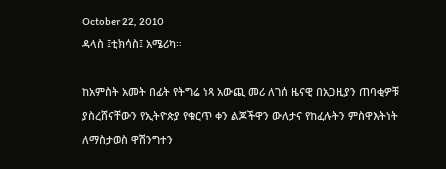October 22, 2010
ዳላስ ፤ቲክሳስ፤ አሜሪካ።

ከአምስት አመት በፊት የትግሬ ነጻ አውጪ መሪ ለገሰ ዜናዊ በአጋዚያን ጠባቂዎቹ ያስረሸናቸውን የኢትዮጵያ የቁርጥ ቀን ልጆችዋን ውለታና የከፈሉትን ምስዋእትነት ለማስታወስ ዋሽንግተን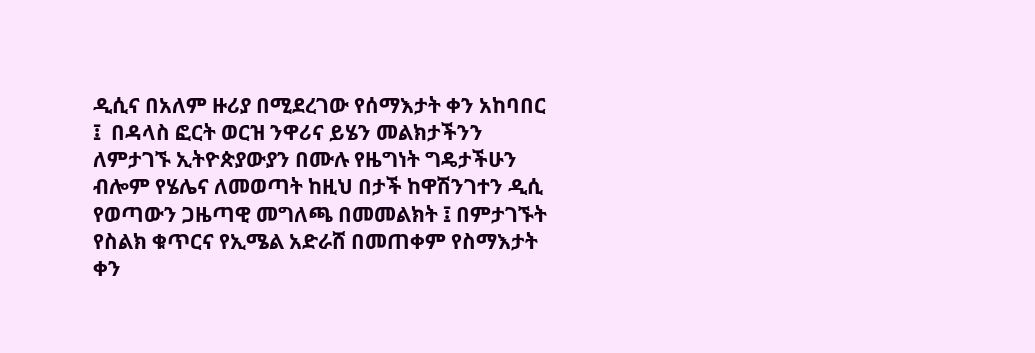ዲሲና በአለም ዙሪያ በሚደረገው የሰማእታት ቀን አከባበር ፤  በዳላስ ፎርት ወርዝ ንዋሪና ይሄን መልክታችንን ለምታገኙ ኢትዮጵያውያን በሙሉ የዜግነት ግዴታችሁን ብሎም የሄሌና ለመወጣት ከዚህ በታች ከዋሽንገተን ዲሲ የወጣውን ጋዜጣዊ መግለጫ በመመልክት ፤ በምታገኙት የስልክ ቁጥርና የኢሜል አድራሸ በመጠቀም የስማእታት ቀን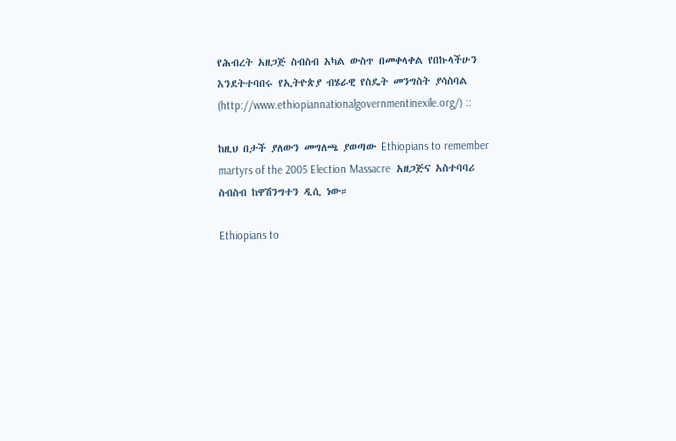የሕብረት አዘጋጅ ስብስብ አካል ውስጥ በመቀላቀል የበኩላችሁን እንደትተባበሩ የኢትዮጵያ ብሄራዊ የስዴት መንግስት ያሳስባል (http://www.ethiopiannationalgovernmentinexile.org/) ::

ከዚህ በታች ያለውን መግለጫ ያወጣው Ethiopians to remember martyrs of the 2005 Election Massacre  አዘጋጅና አስተባባሪ ስብስብ ከዋሽንግተን ዲሲ ነው።

Ethiopians to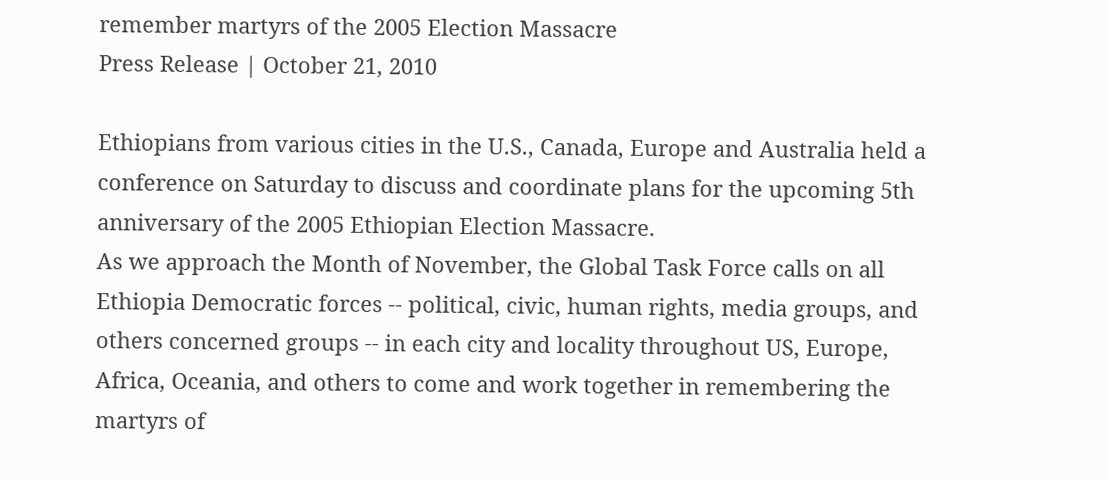remember martyrs of the 2005 Election Massacre
Press Release | October 21, 2010

Ethiopians from various cities in the U.S., Canada, Europe and Australia held a conference on Saturday to discuss and coordinate plans for the upcoming 5th anniversary of the 2005 Ethiopian Election Massacre.
As we approach the Month of November, the Global Task Force calls on all Ethiopia Democratic forces -- political, civic, human rights, media groups, and others concerned groups -- in each city and locality throughout US, Europe, Africa, Oceania, and others to come and work together in remembering the martyrs of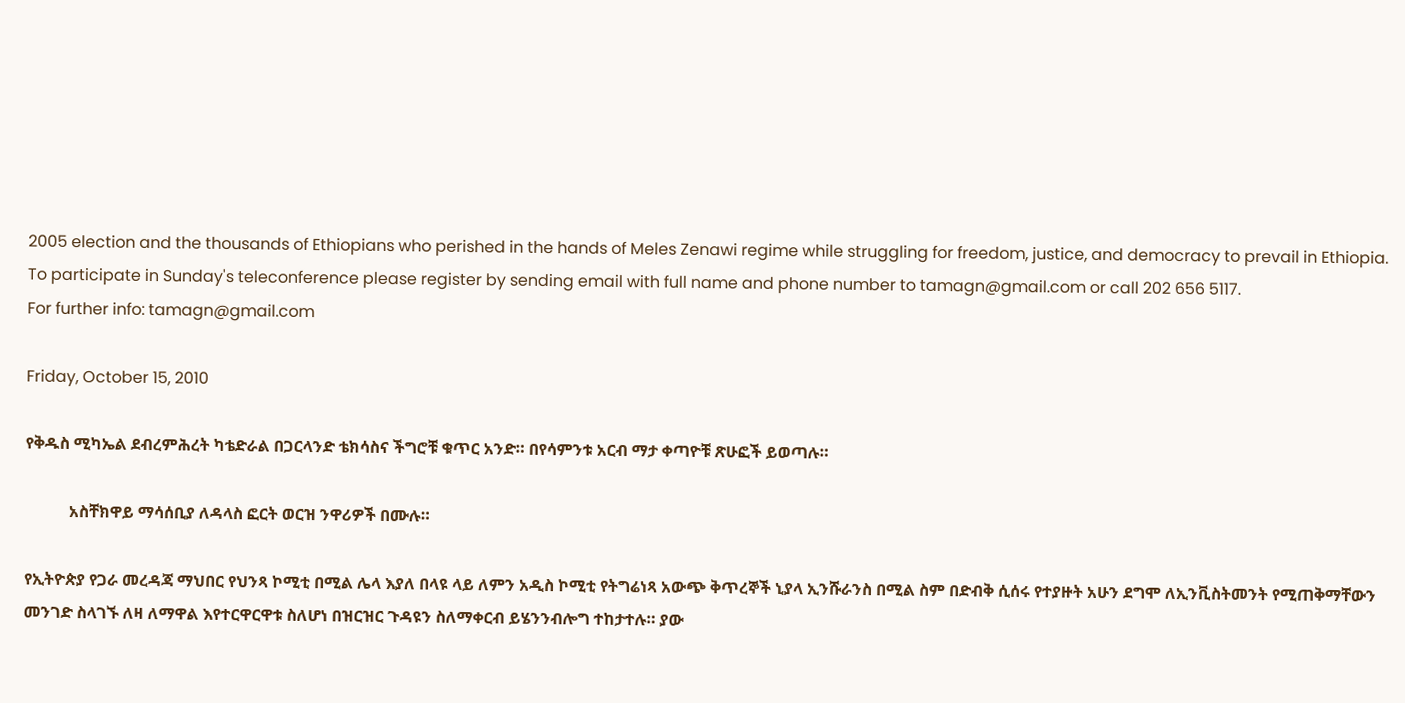2005 election and the thousands of Ethiopians who perished in the hands of Meles Zenawi regime while struggling for freedom, justice, and democracy to prevail in Ethiopia.
To participate in Sunday's teleconference please register by sending email with full name and phone number to tamagn@gmail.com or call 202 656 5117.
For further info: tamagn@gmail.com

Friday, October 15, 2010

የቅዱስ ሚካኤል ደብረምሕረት ካቴድራል በጋርላንድ ቴክሳስና ችግሮቹ ቁጥር አንድ። በየሳምንቱ አርብ ማታ ቀጣዮቹ ጽሁፎች ይወጣሉ።

           አስቸክዋይ ማሳሰቢያ ለዳላስ ፎርት ወርዝ ንዋሪዎች በሙሉ።

የኢትዮጵያ የጋራ መረዳጃ ማህበር የህንጻ ኮሚቲ በሚል ሌላ እያለ በላዩ ላይ ለምን አዲስ ኮሚቲ የትግሬነጻ አውጭ ቅጥረኞች ኒያላ ኢንሹራንስ በሚል ስም በድብቅ ሲሰሩ የተያዙት አሁን ደግሞ ለኢንቪስትመንት የሚጠቅማቸውን መንገድ ስላገኙ ለዛ ለማዋል እየተርዋርዋቱ ስለሆነ በዝርዝር ጉዳዩን ስለማቀርብ ይሄንንብሎግ ተከታተሉ። ያው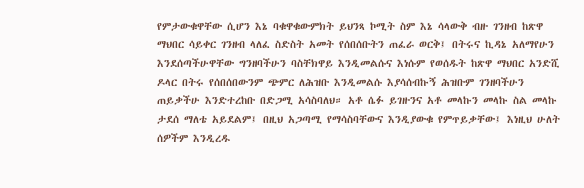የምታውቁዋቸው ሲሆን እኔ ባቁዋቁውምክት ይህንጻ ኮሚት ስም እኔ ሳላውቅ ብዙ ገንዘብ ከጽዋ ማህበር ሳይቀር ገንዘብ ላለፈ ስድስት አመት የሰበሰቡትን ጠፈራ ወርቅ፤ በትሩና ኪዳኔ አለማየሁን እንደሰጣችሁዋቸው ግንዘባችሁን ባስቸክዋይ እንዲመልሱና እነሱም የወሰዱት ከጽዋ ማህበር አንድሺ ዶላር በትሩ የሰበሰበውንም ጭምር ለሕዝቡ እንዲመልሱ እያሳሰብኩኝ ሕዝቡም ገንዘባችሁን ጠይቃችሁ እንድተረከቡ በድጋሚ አሳስባለህ። አቶ ሴፉ ይገዙንና አቶ መላኩን መላኩ ስል መላኩ ታደሰ ማለቴ አይደልም፤ በዚህ አጋጣሚ የማሳስባቸውና እንዲያውቁ የምጥይቃቸው፤ እነዚህ ሁለት ሰዎችም እንዲረዱ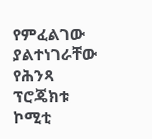የምፈልገው ያልተነገራቸው የሕንጻ ፕሮጄክቱ ኮሚቲ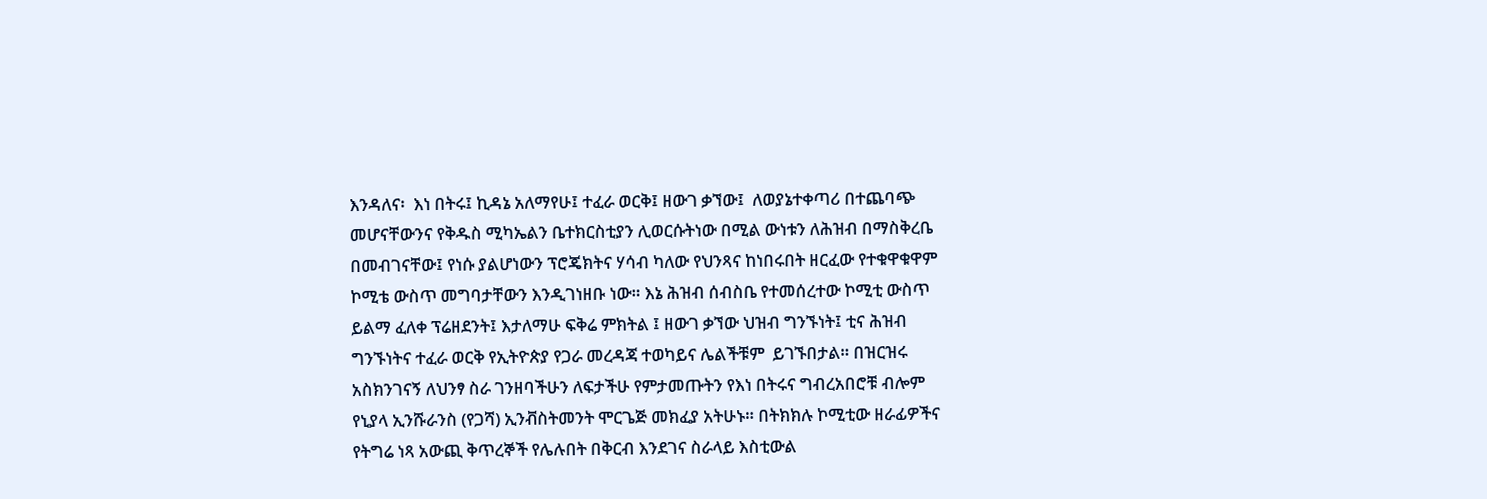እንዳለና፡  እነ በትሩ፤ ኪዳኔ አለማየሁ፤ ተፈራ ወርቅ፤ ዘውገ ቃኘው፤  ለወያኔተቀጣሪ በተጨባጭ መሆናቸውንና የቅዱስ ሚካኤልን ቤተክርስቲያን ሊወርሱትነው በሚል ውነቱን ለሕዝብ በማስቅረቤ በመብገናቸው፤ የነሱ ያልሆነውን ፕሮጄክትና ሃሳብ ካለው የህንጻና ከነበሩበት ዘርፈው የተቁዋቁዋም ኮሚቴ ውስጥ መግባታቸውን እንዲገነዘቡ ነው። እኔ ሕዝብ ሰብስቤ የተመሰረተው ኮሚቲ ውስጥ ይልማ ፈለቀ ፕሬዘደንት፤ እታለማሁ ፍቅሬ ምክትል ፤ ዘውገ ቃኘው ህዝብ ግንኙነት፤ ቲና ሕዝብ ግንኙነትና ተፈራ ወርቅ የኢትዮጵያ የጋራ መረዳጃ ተወካይና ሌልችቹም  ይገኙበታል። በዝርዝሩ አስክንገናኝ ለህንፃ ስራ ገንዘባችሁን ለፍታችሁ የምታመጡትን የእነ በትሩና ግብረአበሮቹ ብሎም የኒያላ ኢንሹራንስ (የጋሻ) ኢንቭስትመንት ሞርጌጅ መክፈያ አትሁኑ። በትክክሉ ኮሚቲው ዘራፊዎችና የትግሬ ነጻ አውጪ ቅጥረኞች የሌሉበት በቅርብ እንደገና ስራላይ እስቲውል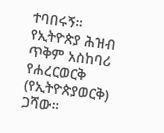ተባበሩኝ። የኢትዮጵያ ሕዝብ ጥቅም አስከባሪ የሐረርወርቅ (የኢትዮጵያወርቅ) ጋሻው።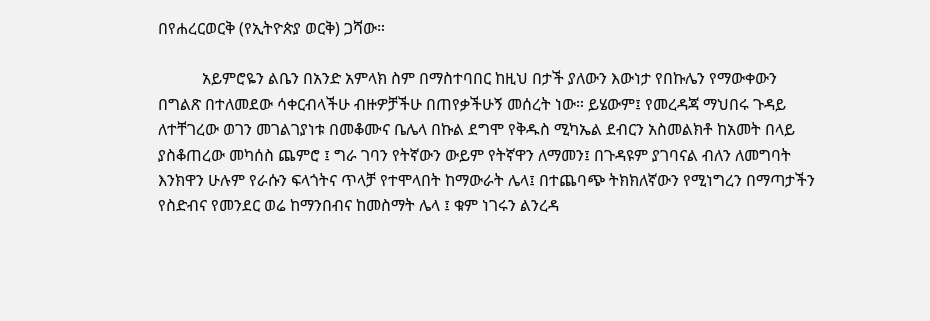በየሐረርወርቅ (የኢትዮጵያ ወርቅ) ጋሻው።

           አይምሮዬን ልቤን በአንድ አምላክ ስም በማስተባበር ከዚህ በታች ያለውን እውነታ የበኩሌን የማውቀውን በግልጽ በተለመደው ሳቀርብላችሁ ብዙዎቻችሁ በጠየቃችሁኝ መሰረት ነው። ይሄውም፤ የመረዳጃ ማህበሩ ጉዳይ ለተቸገረው ወገን መገልገያነቱ በመቆሙና ቤሌላ በኩል ደግሞ የቅዱስ ሚካኤል ደብርን አስመልክቶ ከአመት በላይ ያስቆጠረው መካሰስ ጨምሮ ፤ ግራ ገባን የትኛውን ውይም የትኛዋን ለማመን፤ በጉዳዩም ያገባናል ብለን ለመግባት እንክዋን ሁሉም የራሱን ፍላጎትና ጥላቻ የተሞላበት ከማውራት ሌላ፤ በተጨባጭ ትክክለኛውን የሚነግረን በማጣታችን የስድብና የመንደር ወሬ ከማንበብና ከመስማት ሌላ ፤ ቁም ነገሩን ልንረዳ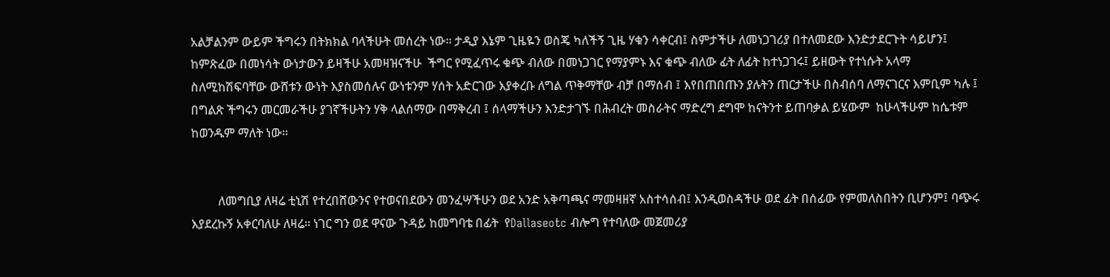አልቻልንም ውይም ችግሩን በትክክል ባላችሁት መሰረት ነው። ታዲያ እኔም ጊዜዬን ወስጄ ካለችኝ ጊዜ ሃቁን ሳቀርብ፤ ስምታችሁ ለመነጋገሪያ በተለመደው እንድታደርጉት ሳይሆን፤ ከምጽፈው በመነሳት ውነታውን ይዛችሁ አመዛዝናችሁ  ችግር የሚፈጥሩ ቁጭ ብለው በመነጋገር የማያምኑ እና ቁጭ ብለው ፊት ለፊት ከተነጋገሩ፤ ይዘውት የተነሱት አላማ ስለሚከሽፍባቸው ውሸቱን ውነት እያስመሰሉና ውነቱንም ሃሰት አድርገው እያቀረቡ ለግል ጥቅማቸው ብቻ በማሰብ ፤ እየበጠበጡን ያሉትን ጠርታችሁ በስብሰባ ለማናገርና እምቢም ካሉ ፤ በግልጽ ችግሩን መርመራችሁ ያገኛችሁትን ሃቅ ላልሰማው በማቅረብ ፤ ሰላማችሁን እንድታገኙ በሕብረት መስራትና ማድረግ ደግሞ ከናትንተ ይጠባቃል ይሄውም  ከሁላችሁም ከሴቱም ከወንዱም ማለት ነው።


         ለመግቢያ ለዛሬ ቲኒሽ የተረበሸውንና የተወናበደውን መንፈሣችሁን ወደ አንድ አቅጣጫና ማመዛዘኛ አስተሳሰብ፤ እንዲወስዳችሁ ወደ ፊት በሰፊው የምመለስበትን ቢሆንም፤ ባጭሩ እያደረኩኝ አቀርባለሁ ለዛሬ። ነገር ግን ወደ ዋናው ጉዳይ ከመግባቴ በፊት  የDallaseotc ብሎግ የተባለው መጀመሪያ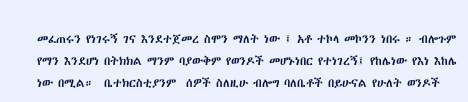መፈጠሩን የነገሩኝ ገና እንደተጀመረ ስሞን ማለት ነው ፤ አቶ ተኮላ መኮንን ነበሩ ። ብሎጉም የማን እንደሆነ በትክክል ማንም ባያውቅም የወንዶች መሆኑነበር የተነገረኝ፤ የከሌነው የእነ እከሌ ነው በሚል።  ቤተክርስቲያንም  ሰዎች ስለዚሁ ብሎግ ባለቤቶች በይሁናል የሁለት ወንዶች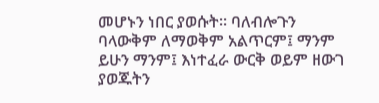መሆኑን ነበር ያወሱት። ባለብሎጉን ባላውቅም ለማወቅም አልጥርም፤ ማንም ይሁን ማንም፤ እነተፈራ ውርቅ ወይም ዘውገ ያወጁትን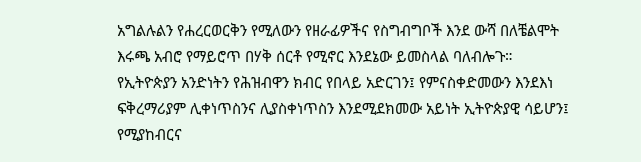አግልሉልን የሐረርወርቅን የሚለውን የዘራፊዎችና የስግብግቦች እንደ ውሻ በለቼልሞት እሩጫ አብሮ የማይሮጥ በሃቅ ሰርቶ የሚኖር እንደኔው ይመስላል ባለብሎጉ።  የኢትዮጵያን አንድነትን የሕዝብዋን ክብር የበላይ አድርገን፤ የምናስቀድመውን እንደእነ ፍቅረማሪያም ሊቀነጥስንና ሊያስቀነጥስን እንደሚደክመው አይነት ኢትዮጵያዊ ሳይሆን፤ የሚያከብርና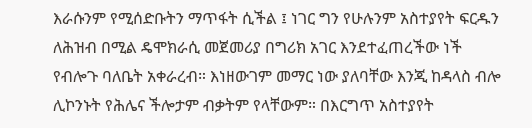እራሱንም የሚሰድቡትን ማጥፋት ሲችል ፤ ነገር ግን የሁሉንም አስተያየት ፍርዱን ለሕዝብ በሚል ዴሞክራሲ መጀመሪያ በግሪክ አገር እንደተፈጠረችው ነች የብሎጉ ባለቤት አቀራረብ። እነዘውገም መማር ነው ያለባቸው እንጂ ከዳላስ ብሎ ሊኮንኑት የሕሌና ችሎታም ብቃትም የላቸውም። በእርግጥ አስተያየት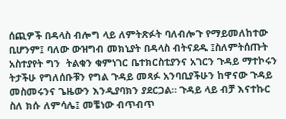ሰጪዎች በዳላስ ብሎግ ላይ ለምትጽፉት ባለብሎጉ የማይመለከተው ቢሆንም፤ ባለው ውዝግብ መክኒያት በዳላስ ብትናደዱ ፤ስለምትሰጡት አስተያየት ግን  ትልቁን ቁምነገር ቤተክርስቲያንና አገርን ጉዳይ ማተኮሩን ትታችሁ የግለሰቡቹን የግል ጉዳይ መጻፉ አንባቢያችሁን ከዋናው ጉዳይ መስመሩንና ጌዜውን እንዲያባክን ያደርጋል። ጉዳይ ላይ ብቻ እናተኩር ስለ ክሱ ለምሳሌ፤ መቼነው ብጥብጥ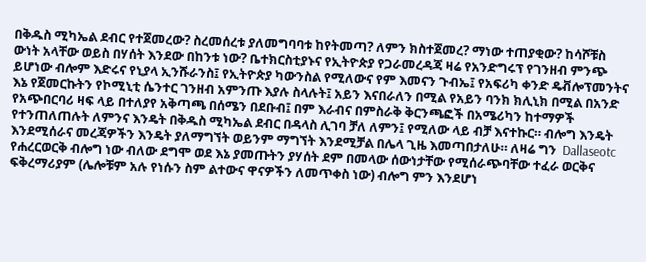በቅዱስ ሚካኤል ደብር የተጀመረው? ስረመሰረቱ ያለመግባባቱ ከየትመጣ? ለምን ክስተጀመረ? ማነው ተጠያቂው? ከሳሾቹስ ውነት አላቸው ወይስ በሃሰት እንደው በከንቱ ነው? ቤተክርስቲያኑና የኢትዮጵያ የጋራመረዳጃ ዛሬ የአንድግሩፕ የገንዘብ ምንጭ ይሆነው ብሎም እድሩና የኒያላ ኢንሹራንስ፤ የኢትዮጵያ ካውንስል የሚለውና የም እመናን ጉብኤ፤ የአፍሪካ ቀንድ ዴቭሎፕመንትና እኔ የጀመርኩትን የኮሚኒቲ ሴንተር ገንዘብ አምንጡ እያሉ ስላሉት፤ አይን እናበራለን በሚል የአይን ባንክ ክሊኒክ በሚል በአንድ የአጭበርባሪ ዛፍ ላይ በተለያየ አቅጣጫ በሰሜን በደቡብ፤ በም እራብና በምስራቅ ቅርንጫፎች በአሜሪካን ከተማዎች የተንጠለጠሉት ለምንና እንዴት በቅዱስ ሚካኤል ደብር በዳላስ ሊገባ ቻለ ለምን፤ የሚለው ላይ ብቻ እናተኩር። ብሎግ እንዴት እንደሚሰራና መረጃዎችን እንዴት ያለማግኘት ወይንም ማግኘት እንደሚቻል በሌላ ጊዜ እመጣበታለሁ። ለዛሬ ግን  Dallaseotc የሐረርወርቅ ብሎግ ነው ብለው ደግሞ ወደ እኔ ያመጡትን ያሃሰት ደም በመላው ሰውነታቸው የሚሰራጭባቸው ተፈራ ወርቅና ፍቅረማሪያም (ሌሎቹም አሉ የነሱን ስም ልተውና ዋናዎችን ለመጥቀስ ነው) ብሎግ ምን እንደሆነ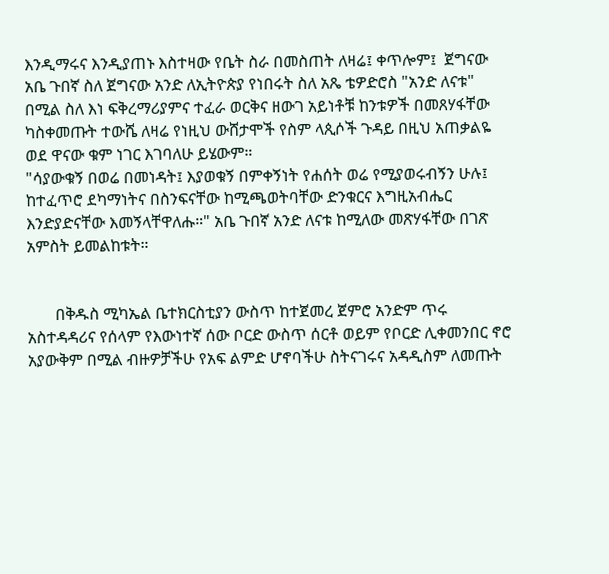እንዲማሩና እንዲያጠኑ እስተዛው የቤት ስራ በመስጠት ለዛሬ፤ ቀጥሎም፤  ጀግናው አቤ ጉበኛ ስለ ጀግናው አንድ ለኢትዮጵያ የነበሩት ስለ አጼ ቴዎድሮስ "አንድ ለናቱ" በሚል ስለ እነ ፍቅረማሪያምና ተፈራ ወርቅና ዘውገ አይነቶቹ ከንቱዎች በመጸሃፋቸው ካስቀመጡት ተውሼ ለዛሬ የነዚህ ውሸታሞች የስም ላጲሶች ጉዳይ በዚህ አጠቃልዬ ወደ ዋናው ቁም ነገር እገባለሁ ይሄውም።
"ሳያውቁኝ በወሬ በመነዳት፤ እያወቁኝ በምቀኝነት የሐሰት ወሬ የሚያወሩብኝን ሁሉ፤ ከተፈጥሮ ደካማነትና በስንፍናቸው ከሚጫወትባቸው ድንቁርና እግዚአብሔር እንድያድናቸው እመኝላቸዋለሑ።" አቤ ጉበኛ አንድ ለናቱ ከሚለው መጽሃፋቸው በገጽ አምስት ይመልከቱት።


       በቅዱስ ሚካኤል ቤተክርስቲያን ውስጥ ከተጀመረ ጀምሮ አንድም ጥሩ አስተዳዳሪና የሰላም የእውነተኛ ሰው ቦርድ ውስጥ ሰርቶ ወይም የቦርድ ሊቀመንበር ኖሮ አያውቅም በሚል ብዙዎቻችሁ የአፍ ልምድ ሆኖባችሁ ስትናገሩና አዳዲስም ለመጡት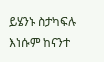ይሄንኑ ስታካፍሉ እነሱም ከናንተ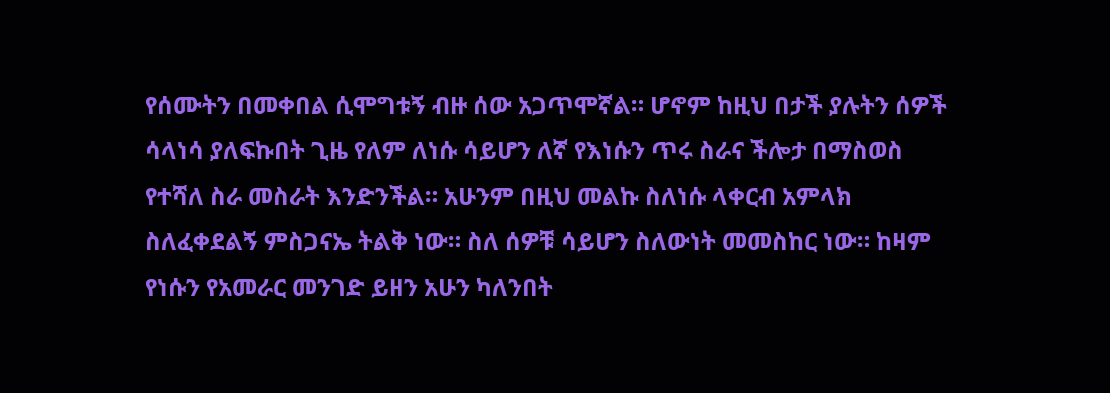የሰሙትን በመቀበል ሲሞግቱኝ ብዙ ሰው አጋጥሞኛል። ሆኖም ከዚህ በታች ያሉትን ሰዎች ሳላነሳ ያለፍኩበት ጊዜ የለም ለነሱ ሳይሆን ለኛ የእነሱን ጥሩ ስራና ችሎታ በማስወስ የተሻለ ስራ መስራት እንድንችል። አሁንም በዚህ መልኩ ስለነሱ ላቀርብ አምላክ ስለፈቀደልኝ ምስጋናኤ ትልቅ ነው። ስለ ሰዎቹ ሳይሆን ስለውነት መመስከር ነው። ከዛም የነሱን የአመራር መንገድ ይዘን አሁን ካለንበት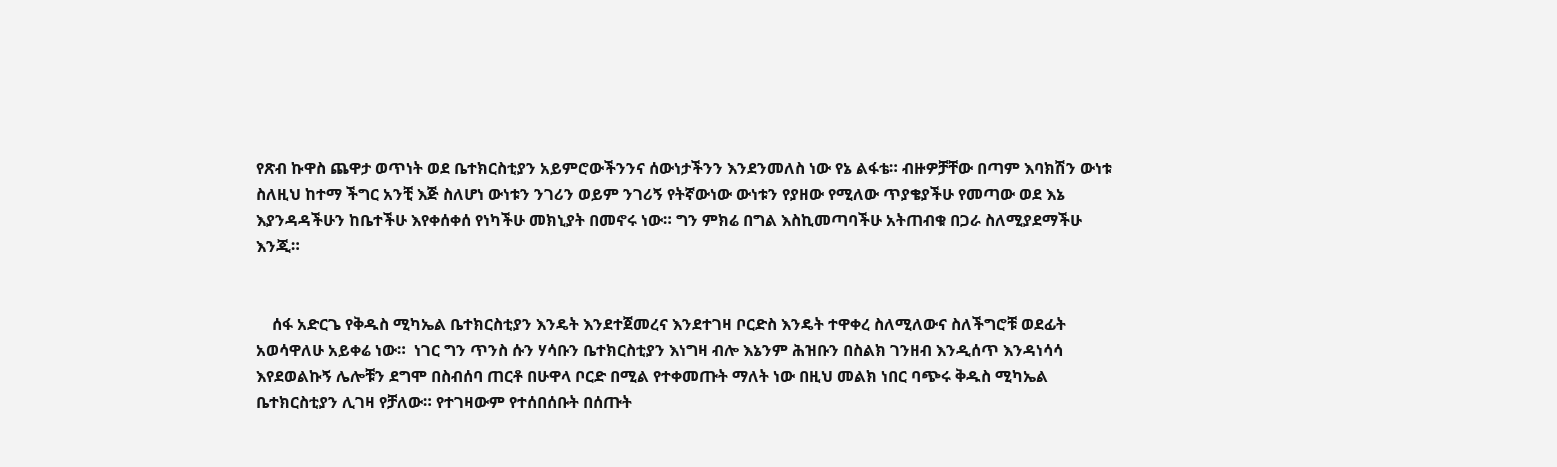የጽብ ኩዋስ ጨዋታ ወጥነት ወደ ቤተክርስቲያን አይምሮውችንንና ሰውነታችንን እንደንመለስ ነው የኔ ልፋቴ። ብዙዎቻቸው በጣም እባክሽን ውነቱ ስለዚህ ከተማ ችግር አንቺ እጅ ስለሆነ ውነቱን ንገሪን ወይም ንገሪኝ የትኛውነው ውነቱን የያዘው የሚለው ጥያቄያችሁ የመጣው ወደ እኔ እያንዳዳችሁን ከቤተችሁ እየቀሰቀሰ የነካችሁ መክኒያት በመኖሩ ነው። ግን ምክሬ በግል እስኪመጣባችሁ አትጠብቁ በጋራ ስለሚያደማችሁ እንጂ።


    ሰፋ አድርጌ የቅዱስ ሚካኤል ቤተክርስቲያን እንዴት እንደተጀመረና እንደተገዛ ቦርድስ እንዴት ተዋቀረ ስለሚለውና ስለችግሮቹ ወደፊት አወሳዋለሁ አይቀሬ ነው።  ነገር ግን ጥንስ ሱን ሃሳቡን ቤተክርስቲያን እነግዛ ብሎ እኔንም ሕዝቡን በስልክ ገንዘብ እንዲሰጥ እንዳነሳሳ እየደወልኩኝ ሌሎቹን ደግሞ በስብሰባ ጠርቶ በሁዋላ ቦርድ በሚል የተቀመጡት ማለት ነው በዚህ መልክ ነበር ባጭሩ ቅዱስ ሚካኤል ቤተክርስቲያን ሊገዛ የቻለው። የተገዛውም የተሰበሰቡት በሰጡት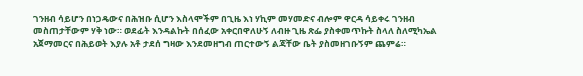ገንዘብ ሳይሆን በነጋዴውና በሕዝቡ ሲሆን እስላሞችም በጊዜ እነ ሃኪም መሃመድና ብሎም ዋርዳ ሳይቀሩ ገንዘብ መስጠታቸውም ሃቅ ነው። ወደፊት እንዳልኩት በሰፈው አቀርበዋለሁኝ ለብዙ ጊዜ ጽፌ ያስቀመጥኩት ስላለ ስለሚካኤል አጀማመርና በሕይወት እያሉ አቶ ታደሰ ግዛው እንደመዘግብ ጠርተውኝ ልጃቸው ቤት ያስመዘገቡኝም ጨምሬ።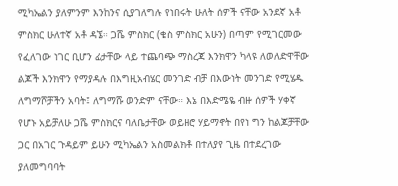ሚካኤልን ያለምንም እንከንና ሲያገለግሉ የነበሩት ሁለት ሰዎች ናቸው አንደኛ አቶ ምስክር ሁለተኛ አቶ ዳኜ። ጋሼ ምስክር (ቄስ ምስክር አሁን) በጣም የሚገርመው የፈለገው ነገር ቢሆን ፊታቸው ላይ ተጨባጭ ማስረጃ እንክዋን ካላዩ ለወለድዋቸው ልጆች እንክዋን የማያዳሉ በእግዚአብሄር መንገድ ብቻ በእውነት መንገድ የሚሄዱ ለግማሾቻችን አባት፤ ለግማሹ ወንድም ናቸው። እኔ በእድሜዬ ብዙ ሰዎች ሃቀኛ የሆኑ አይቻለሁ ጋሼ ምስክርና ባለቤታቸው ወይዘሮ ሃይማኖት በየነ ግን ከልጆቻቸው ጋር በአገር ጉዳይም ይሁን ሚካኤልን አስመልክቶ በተለያየ ጊዜ በተደረገው ያለመግባባት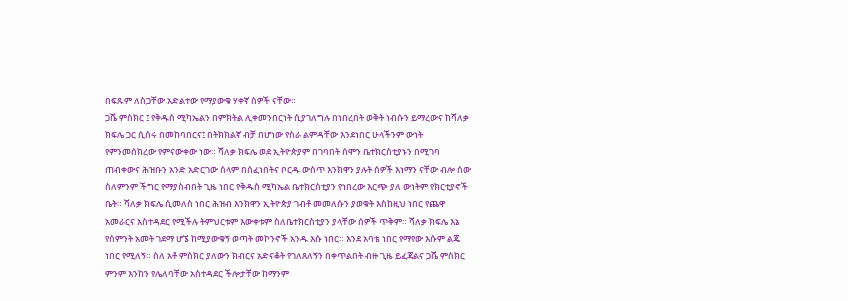በፍጹም ለስጋቸው አድልተው የማያውቁ ሃቀኛ ሰዎች ናቸው።
ጋሼ ምስክር ፤ የቅዱስ ሚካኤልን በምክትል ሊቀመንበርነት ሲያገለግሉ በነበረበት ወቅት ነብሱን ይማረውና ከሻለቃ ክፍሌ ጋር ሲሰሩ በመከባበርና፤ በትክክልኛ ብቻ በሆነው የስራ ልምዳቸው እንደነበር ሁላችንም ውነት የምንመሰክረው የምናውቀው ነው። ሻለቃ ክፍሌ ወደ ኢትዮጵያም በገባበት ሰሞን ቤተክርስቲያኑን በሚገባ ጠብቀውና ሕዝቡን አንድ አድርገው ሰላም በሰፈነበትና ቦርዱ ውስጥ እንክዋን ያሉት ሰዎች እነማን ናቸው ብሎ ሰው ስለምንም ችግር የማያስብበት ጊዜ ነበር የቅዱስ ሚካኤል ቤተክርስቲያን የነበረው እርጭ ያለ ውነትም የክርቲያኖች ቤት። ሻለቃ ክፍሌ ሲመለስ ነበር ሕዝብ እንክዋን ኢትዮጵያ ገብቶ መመለሱን ያወቁት እስከዚህ ነበር የጨዋ አመራርና አስተዳደር የሚችሉ ትምህርቱም እውቀቱም ስለቤተክርስቲያን ያላቸው ሰዎች ጥቅም። ሻለቃ ክፍሌ እኔ የሰምንት አመት ገደማ ሆኜ ከሚያውቁኝ ወጣት መኮንኖች አንዱ እሱ ነበር። እንደ አባቴ ነበር የማየው እሱም ልጄ ነበር የሚለኝ። ስለ አቶ ምስክር ያለውን ክብርና አድናቆት የገለጸለኝን በቀጥልበት ብዙ ጊዜ ይፈጃልና ጋሼ ምስክር ምንም እንከን የሌለባቸው አስተዳደር ችሎታቸው ከማንም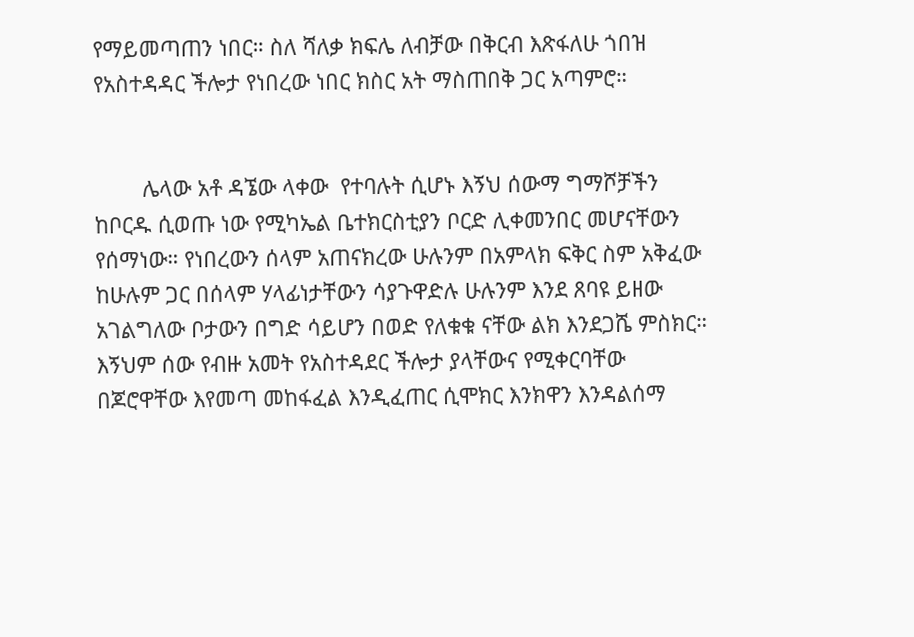የማይመጣጠን ነበር። ስለ ሻለቃ ክፍሌ ለብቻው በቅርብ እጽፋለሁ ጎበዝ የአስተዳዳር ችሎታ የነበረው ነበር ክስር አት ማስጠበቅ ጋር አጣምሮ።


        ሌላው አቶ ዳኜው ላቀው  የተባሉት ሲሆኑ እኝህ ሰውማ ግማሾቻችን ከቦርዱ ሲወጡ ነው የሚካኤል ቤተክርስቲያን ቦርድ ሊቀመንበር መሆናቸውን የሰማነው። የነበረውን ሰላም አጠናክረው ሁሉንም በአምላክ ፍቅር ስም አቅፈው ከሁሉም ጋር በሰላም ሃላፊነታቸውን ሳያጉዋድሉ ሁሉንም እንደ ጸባዩ ይዘው አገልግለው ቦታውን በግድ ሳይሆን በወድ የለቁቁ ናቸው ልክ እንደጋሼ ምስክር። እኝህም ሰው የብዙ አመት የአስተዳደር ችሎታ ያላቸውና የሚቀርባቸው በጆሮዋቸው እየመጣ መከፋፈል እንዲፈጠር ሲሞክር እንክዋን እንዳልሰማ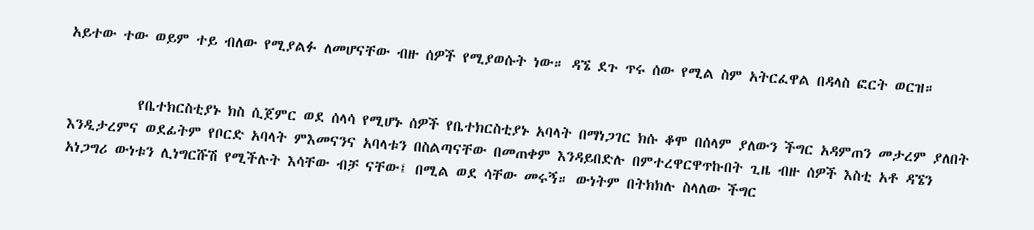አይተው ተው ወይም ተይ ብለው የሚያልፉ ለመሆናቸው ብዙ ሰዎች የሚያወሱት ነው። ዳኜ ደጉ ጥሩ ሰው የሚል ስም አትርፈዋል በዳላስ ፎርት ወርዝ።


          የቤተክርስቲያኑ ክስ ሲጀምር ወደ ሰላሳ የሚሆኑ ሰዎች የቤተክርስቲያኑ አባላት በማነጋገር ክሱ ቆሞ በሰላም ያለውን ችግር አዳምጠን መታረም ያለበት እንዲታረምና ወደፊትም የቦርድ አባላት ምእመናንና አባላቱን በስልጣናቸው በመጠቀም እንዳይበድሉ በምተረዋርዋጥኩበት ጊዜ ብዙ ሰዎች እስቲ አቶ ዳኜን አነጋግሪ ውነቱን ሊነግርሹሽ የሚችሉት እሳቸው ብቻ ናቸው፤ በሚል ወደ ሳቸው መሩኝ። ውነትም በትክክሉ ስላለው ችግር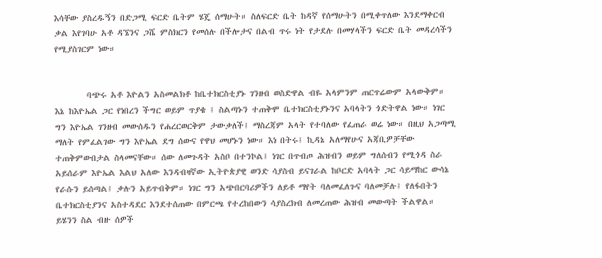እሳቸው ያስረዱኝን በድጋሚ ፍርድ ቤትም ሄጄ ሰማሁት። ስለፍርድ ቤት ከዳኛ የሰማሁትን በሚቀጥለው እንደማቀርብ ቃል እየገባሁ አቶ ዳኜንና ጋሼ ምስክርን የመሰሉ በችሎታና በልብ ጥሩ ነት የታደሉ በመሃላችን ፍርድ ቤት መዳረሳችን የሚያስገርም ነው።


        ባጭሩ አቶ እዮልን አስመልክቶ ከቤተክርስቲያኑ ገንዘብ ወስድዋል ብዬ አላምንም ጠርጥሬውም አላውቅም። እኔ ከእዮኤል ጋር የነበረን ችግር ወይም ጥያቄ ፤ ስልጣኑን ተጠቅሞ ቤተክርስቲያኑንና አባላትን ጎድትዋል ነው። ነገር ግን እዮኤል ገንዘብ መውሰዱን የሐረርወርቅም ታውቃለች፤ ማስረጃም አላት የተባለው የፈጠራ ወሬ ነው። በዚህ አጋጣሚ ማለት የምፈልገው ግን እዮኤል ደግ ሰውና የዋህ መሆኑን ነው። እነ በትሩ፤ ኪዳኔ አለማየሁና አጃቢዎቻቸው ተጠቅምውበታል ስላመናቸው። ሰው ለመጉዳት አስቦ በተንኮል፤ ነገር በጥብጦ ሕዝብን ወይም ግለሰብን የሚጎዳ ስራ አይሰራም እዮኤል እልህ አለው እንዳብዛኛው ኢትዮጵያዊ ወንድ ሳያስብ ይናገራል ከቦርድ አባላት ጋር ሳይማከር ውሳኔ የራሱን ይሰጣል፤ ቃሉን አይጥብቅም። ነገር ግን አጭበርባሪዎችን ለይቶ ማየት ባለመፈለጉና ባለመቻሉ፤ የለፋበትን ቤተክርስቲያንና አስተዳደር እንደተሰጠው በምርጫ የተረከበውን ሳያስረክብ ለመረጠው ሕዝብ መውጣት ችልዋል። ይሄንን ስል ብዙ ሰዎች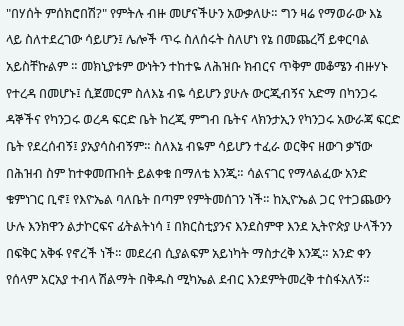"በሃሰት ምሰክሮበሽ?" የምትሉ ብዙ መሆናችሁን አውቃለሁ። ግን ዛሬ የማወራው እኔ ላይ ስለተደረገው ሳይሆን፤ ሌሎች ጥሩ ስለሰሩት ስለሆነ የኔ በመጨረሻ ይቀርባል አይስቸኩልም ። መክኒያቱም ውነትን ተከተዬ ለሕዝቡ ክብርና ጥቅም መቆሜን ብዙሃኑ የተረዳ በመሆኑ፤ ሲጀመርም ስለእኔ ብዬ ሳይሆን ያሁሉ ውርጂብኝና አድማ በካንጋሩ ዳኞችና የካንጋሩ ወረዳ ፍርድ ቤት ከረጂ ምግብ ቤትና ላክንታኢን የካንጋሩ አውራጃ ፍርድ ቤት የደረሰብኝ፤ ያአያሳስብኝም። ስለእኔ ብዬም ሳይሆን ተፈራ ወርቅና ዘውገ ቃኘው በሕዝብ ስም ከተቀመጡበት ይልቀቁ በማለቴ እንጂ። ሳልናገር የማላልፈው አንድ ቁምነገር ቢኖ፤ የእዮኤል ባለቤት በጣም የምትመሰገን ነች። ከኢዮኤል ጋር የተጋጨውን ሁሉ እንክዋን ልታኮርፍና ፊትልትነሳ ፤ በክርስቲያንና እንደስምዋ እንደ ኢትዮጵያ ሁላችንን በፍቅር አቅፋ የኖረች ነች። መደረብ ሲያልፍም አይነካት ማስታረቅ እንጂ። አንድ ቀን የሰላም አርአያ ተብላ ሽልማት በቅዱስ ሚካኤል ደብር እንደምትመረቅ ተስፋአለኝ።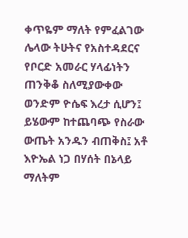ቀጥዬም ማለት የምፈልገው ሌላው ትሁትና የአስተዳደርና የቦርድ አመራር ሃላፊነትን ጠንቅቆ ስለሚያውቀው ወንድም ዮሴፍ እረታ ሲሆን፤ ይሄውም ከተጨባጭ የስራው ውጤት አንዱን ብጠቅስ፤ አቶ እዮኤል ነጋ በሃሰት በኔላይ ማለትም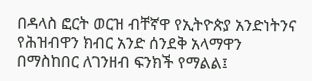በዳላስ ፎርት ወርዝ ብቸኛዋ የኢትዮጵያ አንድነትንና የሕዝብዋን ክብር አንድ ሰንደቅ አላማዋን በማስከበር ለገንዘብ ፍንክች የማልል፤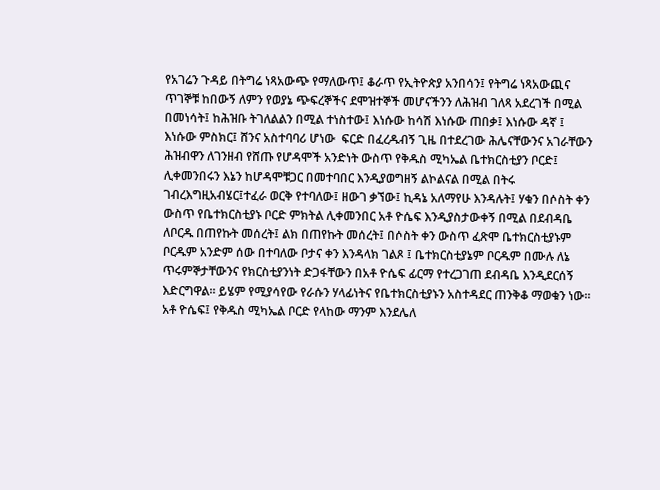የአገሬን ጉዳይ በትግሬ ነጻአውጭ የማለውጥ፤ ቆራጥ የኢትዮጵያ አንበሳን፤ የትግሬ ነጻአውጪና ጥገኞቹ ከበውኝ ለምን የወያኔ ጭፍረኞችና ደሞዝተኞች መሆናችንን ለሕዝብ ገለጻ አደረገች በሚል በመነሳት፤ ከሕዝቡ ትገለልልን በሚል ተነስተው፤ እነሱው ከሳሽ እነሱው ጠበቃ፤ እነሱው ዳኛ ፤ እነሱው ምስክር፤ ሸንና አስተባባሪ ሆነው  ፍርድ በፈረዱብኝ ጊዜ በተደረገው ሕሌናቸውንና አገራቸውን ሕዝብዋን ለገንዘብ የሸጡ የሆዳሞች አንድነት ውስጥ የቅዱስ ሚካኤል ቤተክርስቲያን ቦርድ፤ ሊቀመንበሩን እኔን ከሆዳሞቹጋር በመተባበር እንዲያወግዘኝ ልኮልናል በሚል በትሩ ገብረእግዚአብሄር፤ተፈራ ወርቅ የተባለው፤ ዘውገ ቃኘው፤ ኪዳኔ አለማየሁ እንዳሉት፤ ሃቁን በሶስት ቀን ውስጥ የቤተክርስቲያኑ ቦርድ ምክትል ሊቀመንበር አቶ ዮሴፍ እንዲያስታውቀኝ በሚል በደብዳቤ ለቦርዱ በጠየኩት መሰረት፤ ልክ በጠየኩት መሰረት፤ በሶስት ቀን ውስጥ ፈጽሞ ቤተክርስቲያኑም ቦርዱም አንድም ሰው በተባለው ቦታና ቀን እንዳላክ ገልጾ ፤ ቤተክርስቲያኔም ቦርዱም በሙሉ ለኔ ጥሩምኞታቸውንና የክርስቲያንነት ድጋፋቸውን በአቶ ዮሴፍ ፊርማ የተረጋገጠ ደብዳቤ እንዲደርሰኝ እድርግዋል። ይሄም የሚያሳየው የራሱን ሃላፊነትና የቤተክርስቲያኑን አስተዳደር ጠንቅቆ ማወቁን ነው።  አቶ ዮሴፍ፤ የቅዱስ ሚካኤል ቦርድ የላከው ማንም እንደሌለ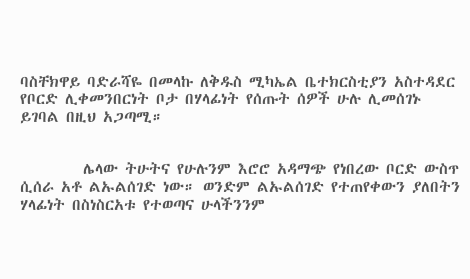ባስቸክዋይ ባድራሻዬ በመላኩ ለቅዱስ ሚካኤል ቤተክርስቲያን አስተዳደር የቦርድ ሊቀመንበርነት ቦታ በሃላፊነት የሰጡት ሰዎች ሁሉ ሊመሰገኑ ይገባል በዚህ አጋጣሚ።


         ሌላው ትሁትና የሁሉንም እሮሮ አዳማጭ የነበረው ቦርድ ውስጥ ሲሰራ አቶ ልኡልሰገድ ነው። ወንድም ልኡልሰገድ የተጠየቀውን ያለበትን ሃላፊነት በስነስርአቱ የተወጣና ሁላችንንም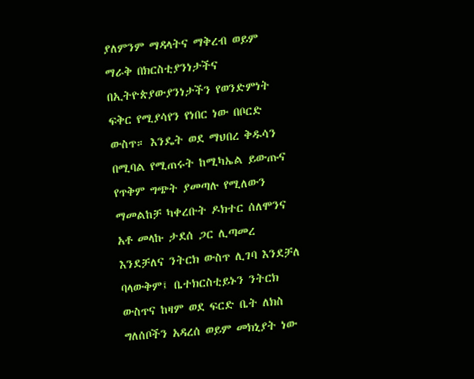ያለምንም ማዳላትና ማቅረብ ወይም ማራቅ በክርስቲያንነታችና በኢትዮጵያውያንነታችን የወንድምነት ፍቅር የሚያሳየን የነበር ነው በቦርድ ውስጥ። እንዴት ወደ ማህበረ ቅዱሳን በሚባል የሚጠሩት ከሚካኤል ይውጡና የጥቅም ግጭት ያመጣሉ የሚለውን ማመልከቻ ካቀረቡት ዶክተር ሰለሞንና አቶ መላኩ ታደሰ ጋር ሊጣመረ እንደቻለና ንትርክ ውስጥ ሊገባ እንደቻለ ባላውቅም፤ ቤተክርስቲይኑን ንትርክ ውስጥና ከዛም ወደ ፍርድ ቤት ለክስ ግለሰቦችን አዳረሰ ወይም መክኒያት ነው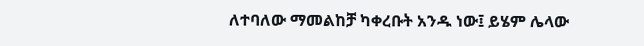ለተባለው ማመልከቻ ካቀረቡት አንዱ ነው፤ ይሄም ሌላው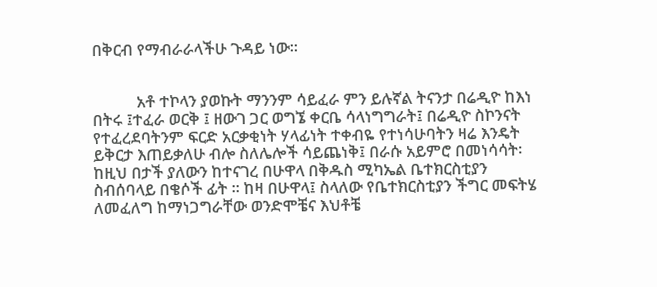በቅርብ የማብራራላችሁ ጉዳይ ነው።


           አቶ ተኮላን ያወኩት ማንንም ሳይፈራ ምን ይሉኛል ትናንታ በሬዲዮ ከእነ በትሩ ፤ተፈራ ወርቅ ፤ ዘውገ ጋር ወግኜ ቀርቤ ሳላነግግራት፤ በሬዲዮ ስኮንናት የተፈረደባትንም ፍርድ አርቃቂነት ሃላፊነት ተቀብዬ የተነሳሁባትን ዛሬ እንዴት ይቅርታ እጠይቃለሁ ብሎ ስለሌሎች ሳይጨነቅ፤ በራሱ አይምሮ በመነሳሳት፡ ከዚህ በታች ያለውን ከተናገረ በሁዋላ በቅዱስ ሚካኤል ቤተክርስቲያን ስብሰባላይ በቄሶች ፊት ። ከዛ በሁዋላ፤ ስላለው የቤተክርስቲያን ችግር መፍትሄ ለመፈለግ ከማነጋግራቸው ወንድሞቼና እህቶቼ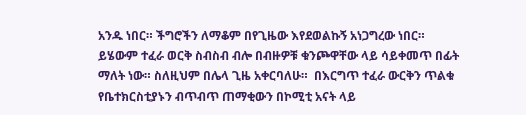አንዱ ነበር። ችግሮችን ለማቆም በየጊዜው እየደወልኩኝ አነጋግረው ነበር። ይሄውም ተፈራ ወርቅ ስብስብ ብሎ በብዙዎቹ ቁንጮዋቸው ላይ ሳይቀመጥ በፊት ማለት ነው። ስለዚህም በሌላ ጊዜ አቀርባለሁ።  በእርግጥ ተፈራ ውርቅን ጥልቁ የቤተክርስቲያኑን ብጥብጥ ጠማቂውን በኮሚቲ አናት ላይ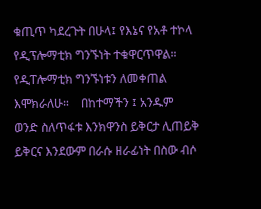ቁጢጥ ካደረጉት በሁላ፤ የእኔና የአቶ ተኮላ የዲፕሎማቲክ ግንኙነት ተቁዋርጥዋል። የዲፐሎማቲክ ግንኙነቱን ለመቀጠል እሞክራለሁ።    በከተማችን ፤ አንዱም ወንድ ስለጥፋቱ እንክዋንስ ይቅርታ ሊጠይቅ ይቅርና እንደውም በራሱ ዘራፊነት በስው ብሶ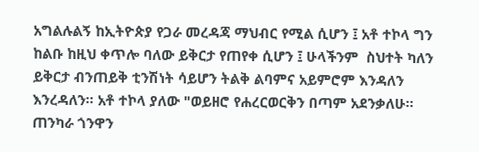አግልሉልኝ ከኢትዮጵያ የጋራ መረዳጃ ማህብር የሚል ሲሆን ፤ አቶ ተኮላ ግን ከልቡ ከዚህ ቀጥሎ ባለው ይቅርታ የጠየቀ ሲሆን ፤ ሁላችንም  ስህተት ካለን ይቅርታ ብንጠይቅ ቲንሽነት ሳይሆን ትልቅ ልባምና አይምሮም እንዳለን እንረዳለን። አቶ ተኮላ ያለው "ወይዘሮ የሐረርወርቅን በጣም አደንቃለሁ። ጠንካራ ጎንዋን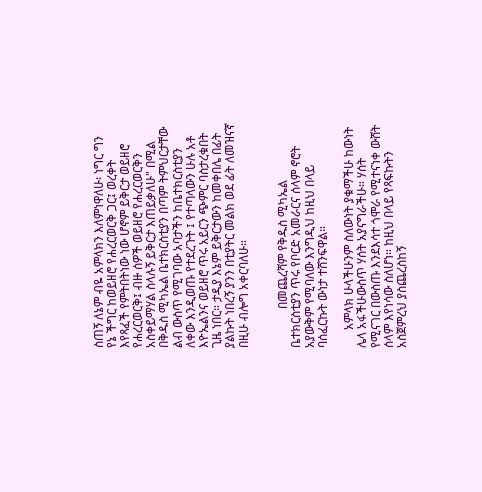ስጠኝ ለኔም ብዬ አምላክን እለምነዋለሁ፡ ነግር ግን የኔ ችግር ከወይዘሮ የሐረርወርቅ ጋር፤ ወረቀት እየጻፈች የምትበትነው ነው ሆኖም ይቅርታ ወይዘሮ የሐረርወርቅ፤ ብዙ ሰዎች ወይዘሮ የሐረርወርቅን አስቀይማሃል ስላሉኝ ይቅርታ እጠይቃለሁ" በሚል በቅዱስ ሚካኤል ቤተክርስቲያን በጣም ትምህርታቸው ልብ ውስጥ የሚገባው አባታችን ከቤተክርስቲያን ለቀው እንዲወጡ የተደረጉት ፤ የተጣላውን ሁሉ አቶ እዮኤልንና ወይዘሮ ጥሩ አይርን ጭምር ባስታረቁበት ጊዜ ነበር። ታዲያ እኔም ይቅርታውን ከመቀበሌ በፊት ያልኩት ነበረኝ ያንን በቲያትር መልክ ወደ ፊት ለመዝናኛ በዚሁ ብሎግ አቀርባለሁ።


             በመጨረሻም የቅዱስ ሚካኤል ቤተክርስቲያን ጥሩ የቦርድ አመራርና ሰላም ኖሮት አያውቅም የሚባለው እንግዲህ ከዚህ በላይ ባሰፈርኩት ውነታ ተሸንፍዋል።

      አምላክ ሁላችሁንም ስለውነት ያቁማችሁ ከውነት ሌላ አፋችሁውስጥ ሃሰት አያናግራችሁ። ሃሰት የሚናገር በውስጡ እንደእሳተ ጎሞራ የሚተናነቀ ውሸት ሰላም እየነሳው ስለሆነ። ከዚህ በላይ የጻፍኩትን አስጀምረህ ያስጨረስከኝ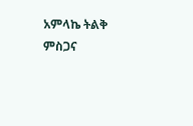አምላኬ ትልቅ ምስጋና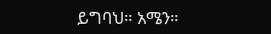ይግባህ። አሜን።